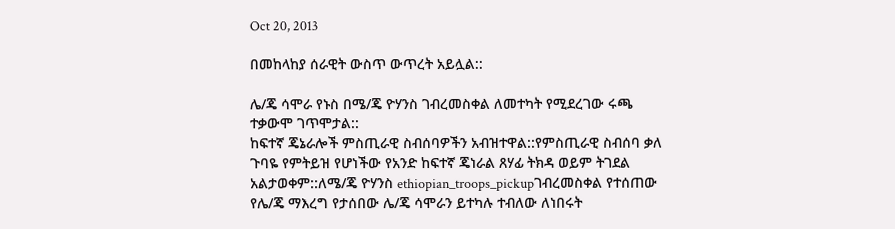Oct 20, 2013

በመከላከያ ሰራዊት ውስጥ ውጥረት አይሏል::

ሌ/ጄ ሳሞራ የኑስ በሜ/ጄ ዮሃንስ ገብረመስቀል ለመተካት የሚደረገው ሩጫ ተቃውሞ ገጥሞታል::
ከፍተኛ ጄኔራሎች ምስጢራዊ ስብሰባዎችን አብዝተዋል::የምስጢራዊ ስብሰባ ቃለ ጉባዬ የምትይዝ የሆነችው የአንድ ከፍተኛ ጄነራል ጸሃፊ ትክዳ ወይም ትገደል አልታወቀም::ለሜ/ጄ ዮሃንስ ethiopian_troops_pickupገብረመስቀል የተሰጠው የሌ/ጄ ማእረግ የታሰበው ሌ/ጄ ሳሞራን ይተካሉ ተብለው ለነበሩት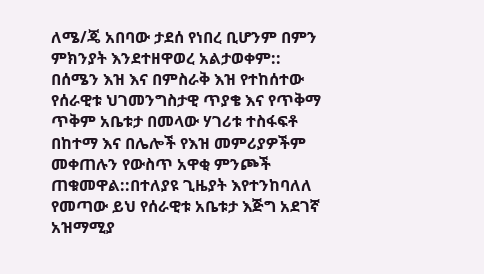ለሜ/ጄ አበባው ታደሰ የነበረ ቢሆንም በምን ምክንያት እንደተዘዋወረ አልታወቀም::
በሰሜን እዝ እና በምስራቅ እዝ የተከሰተው የሰራዊቱ ህገመንግስታዊ ጥያቄ እና የጥቅማ ጥቅም አቤቱታ በመላው ሃገሪቱ ተስፋፍቶ በከተማ እና በሌሎች የእዝ መምሪያዎችም መቀጠሉን የውስጥ አዋቂ ምንጮች ጠቁመዋል::በተለያዩ ጊዜያት እየተንከባለለ የመጣው ይህ የሰራዊቱ አቤቱታ እጅግ አደገኛ አዝማሚያ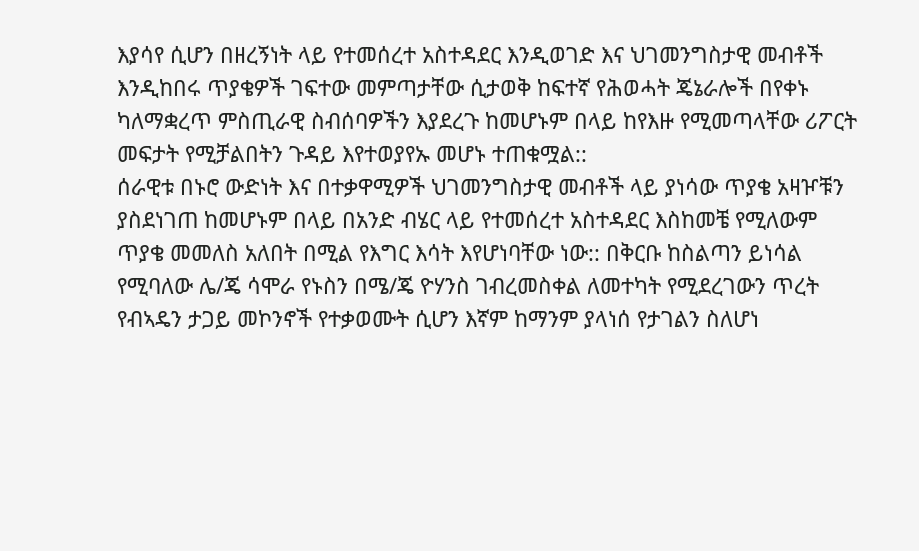እያሳየ ሲሆን በዘረኝነት ላይ የተመሰረተ አስተዳደር እንዲወገድ እና ህገመንግስታዊ መብቶች እንዲከበሩ ጥያቄዎች ገፍተው መምጣታቸው ሲታወቅ ከፍተኛ የሕወሓት ጄኔራሎች በየቀኑ ካለማቋረጥ ምስጢራዊ ስብሰባዎችን እያደረጉ ከመሆኑም በላይ ከየእዙ የሚመጣላቸው ሪፖርት መፍታት የሚቻልበትን ጉዳይ እየተወያየኡ መሆኑ ተጠቁሟል::
ሰራዊቱ በኑሮ ውድነት እና በተቃዋሚዎች ህገመንግስታዊ መብቶች ላይ ያነሳው ጥያቄ አዛዦቹን ያስደነገጠ ከመሆኑም በላይ በአንድ ብሄር ላይ የተመሰረተ አስተዳደር እስከመቼ የሚለውም ጥያቄ መመለስ አለበት በሚል የእግር እሳት እየሆነባቸው ነው:: በቅርቡ ከስልጣን ይነሳል የሚባለው ሌ/ጄ ሳሞራ የኑስን በሜ/ጄ ዮሃንስ ገብረመስቀል ለመተካት የሚደረገውን ጥረት የብኣዴን ታጋይ መኮንኖች የተቃወሙት ሲሆን እኛም ከማንም ያላነሰ የታገልን ስለሆነ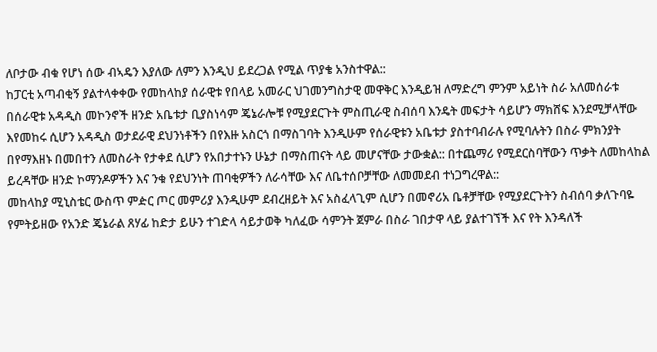ለቦታው ብቁ የሆነ ሰው ብኣዴን እያለው ለምን እንዲህ ይደረጋል የሚል ጥያቄ አንስተዋል::
ከፓርቲ አጣብቂኝ ያልተላቀቀው የመከላከያ ሰራዊቱ የበላይ አመራር ህገመንግስታዊ መዋቅር እንዲይዝ ለማድረግ ምንም አይነት ስራ አለመሰራቱ በሰራዊቱ አዳዲስ መኮንኖች ዘንድ አቤቱታ ቢያስነሳም ጄኔራሎቹ የሚያደርጉት ምስጢራዊ ስብሰባ እንዴት መፍታት ሳይሆን ማክሸፍ እንደሚቻላቸው እየመከሩ ሲሆን አዳዲስ ወታደራዊ ደህንነቶችን በየእዙ አስርጎ በማስገባት እንዲሁም የሰራዊቱን አቤቱታ ያስተባብራሉ የሚባሉትን በስራ ምክንያት በየማእዘኑ በመበተን ለመስራት የታቀደ ሲሆን የአበታተኑን ሁኔታ በማስጠናት ላይ መሆናቸው ታውቋል:: በተጨማሪ የሚደርስባቸውን ጥቃት ለመከላከል ይረዳቸው ዘንድ ኮማንዶዎችን እና ንቁ የደህንነት ጠባቂዎችን ለራሳቸው እና ለቤተሰቦቻቸው ለመመደብ ተነጋግረዋል::
መከላከያ ሚኒስቴር ውስጥ ምዽር ጦር መምሪያ እንዲሁም ደብረዘይት እና አስፈላጊም ሲሆን በመኖሪአ ቤቶቻቸው የሚያደርጉትን ስብሰባ ቃለጉባዬ የምትይዘው የአንድ ጄኔራል ጸሃፊ ከድታ ይሁን ተገድላ ሳይታወቅ ካለፈው ሳምንት ጀምራ በስራ ገበታዋ ላይ ያልተገኘች እና የት እንዳለች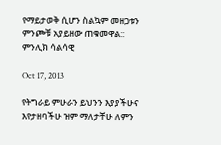የማይታወቅ ሲሆን ስልኳም መዘጋቱን ምንጮቹ አያይዘው ጠቁመዋል::
ምንሊክ ሳልሳዊ

Oct 17, 2013

የትግራይ ምሁራን ይህንን እያያችሁና እየታዘባችሁ ዝም ማለታቸሁ ለምን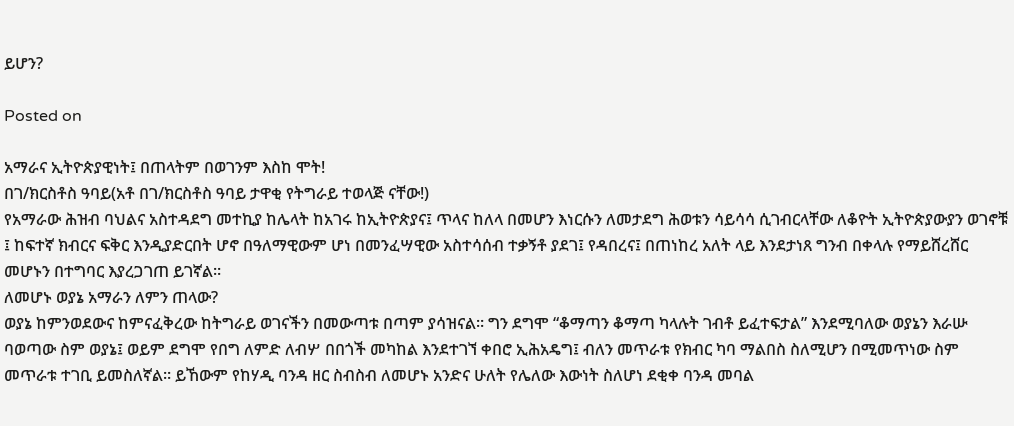ይሆን?

Posted on

አማራና ኢትዮጵያዊነት፤ በጠላትም በወገንም እስከ ሞት!
በገ/ክርስቶስ ዓባይ(አቶ በገ/ክርስቶስ ዓባይ ታዋቂ የትግራይ ተወላጅ ናቸው!)
የአማራው ሕዝብ ባህልና አስተዳደግ መተኪያ ከሌላት ከአገሩ ከኢትዮጵያና፤ ጥላና ከለላ በመሆን እነርሱን ለመታደግ ሕወቱን ሳይሳሳ ሲገብርላቸው ለቆዮት ኢትዮጵያውያን ወገኖቹ ፤ ከፍተኛ ክብርና ፍቅር እንዲያድርበት ሆኖ በዓለማዊውም ሆነ በመንፈሣዊው አስተሳሰብ ተቃኝቶ ያደገ፤ የዳበረና፤ በጠነከረ አለት ላይ እንደታነጸ ግንብ በቀላሉ የማይሸረሸር መሆኑን በተግባር እያረጋገጠ ይገኛል።
ለመሆኑ ወያኔ አማራን ለምን ጠላው?
ወያኔ ከምንወደውና ከምናፈቅረው ከትግራይ ወገናችን በመውጣቱ በጣም ያሳዝናል። ግን ደግሞ “ቆማጣን ቆማጣ ካላሉት ገብቶ ይፈተፍታል” እንደሚባለው ወያኔን እራሡ ባወጣው ስም ወያኔ፤ ወይም ደግሞ የበግ ለምድ ለብሦ በበጎች መካከል እንደተገኘ ቀበሮ ኢሕአዴግ፤ ብለን መጥራቱ የክብር ካባ ማልበስ ስለሚሆን በሚመጥነው ስም መጥራቱ ተገቢ ይመስለኛል። ይኸውም የከሃዲ ባንዳ ዘር ስብስብ ለመሆኑ አንድና ሁለት የሌለው እውነት ስለሆነ ደቂቀ ባንዳ መባል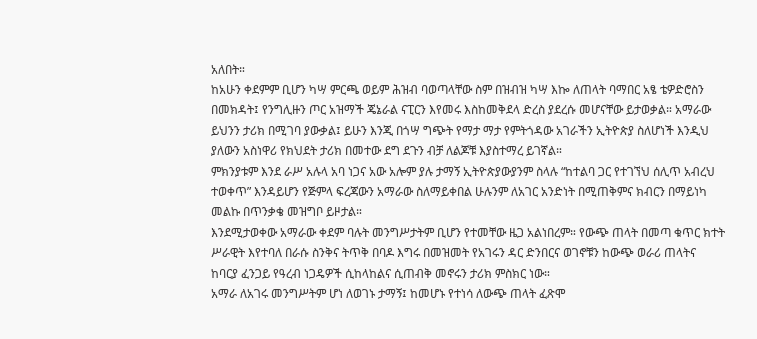አለበት።
ከአሁን ቀደምም ቢሆን ካሣ ምርጫ ወይም ሕዝብ ባወጣላቸው ስም በዝብዝ ካሣ እኰ ለጠላት ባማበር አፄ ቴዎድሮስን በመክዳት፤ የንግሊዙን ጦር አዝማች ጄኔራል ናፒርን እየመሩ እስከመቅደላ ድረስ ያደረሱ መሆናቸው ይታወቃል። አማራው ይህንን ታሪክ በሚገባ ያውቃል፤ ይሁን እንጂ በጎሣ ግጭት የማታ ማታ የምትጎዳው አገራችን ኢትዮጵያ ስለሆነች እንዲህ ያለውን አስነዋሪ የክህደት ታሪክ በመተው ደግ ደጉን ብቻ ለልጆቹ እያስተማረ ይገኛል።
ምክንያቱም እንደ ራሥ አሉላ አባ ነጋና አው አሎም ያሉ ታማኝ ኢትዮጵያውያንም ስላሉ “ከተልባ ጋር የተገኘህ ሰሊጥ አብረህ ተወቀጥ” እንዳይሆን የጅምላ ፍረጃውን አማራው ስለማይቀበል ሁሉንም ለአገር አንድነት በሚጠቅምና ክብርን በማይነካ መልኩ በጥንቃቄ መዝግቦ ይዞታል።
እንደሚታወቀው አማራው ቀደም ባሉት መንግሥታትም ቢሆን የተመቸው ዜጋ አልነበረም። የውጭ ጠላት በመጣ ቁጥር ክተት ሥራዊት እየተባለ በራሱ ስንቅና ትጥቅ በባዶ እግሩ በመዝመት የአገሩን ዳር ድንበርና ወገኖቹን ከውጭ ወራሪ ጠላትና ከባርያ ፈንጋይ የዓረብ ነጋዴዎች ሲከላከልና ሲጠብቅ መኖሩን ታሪክ ምስክር ነው።
አማራ ለአገሩ መንግሥትም ሆነ ለወገኑ ታማኝ፤ ከመሆኑ የተነሳ ለውጭ ጠላት ፈጽሞ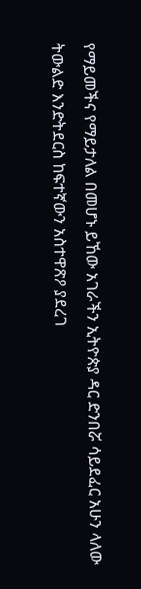የማይመችና የማይታለል በመሆኑ ይኸው አገራችን ኢትዮጵያ ዳር ድንበሯ ሳይደፈር አሁን ላለው ትውልድ እንድትደርስ ከፍተኛውን አስተዋጽዖ ያደረገ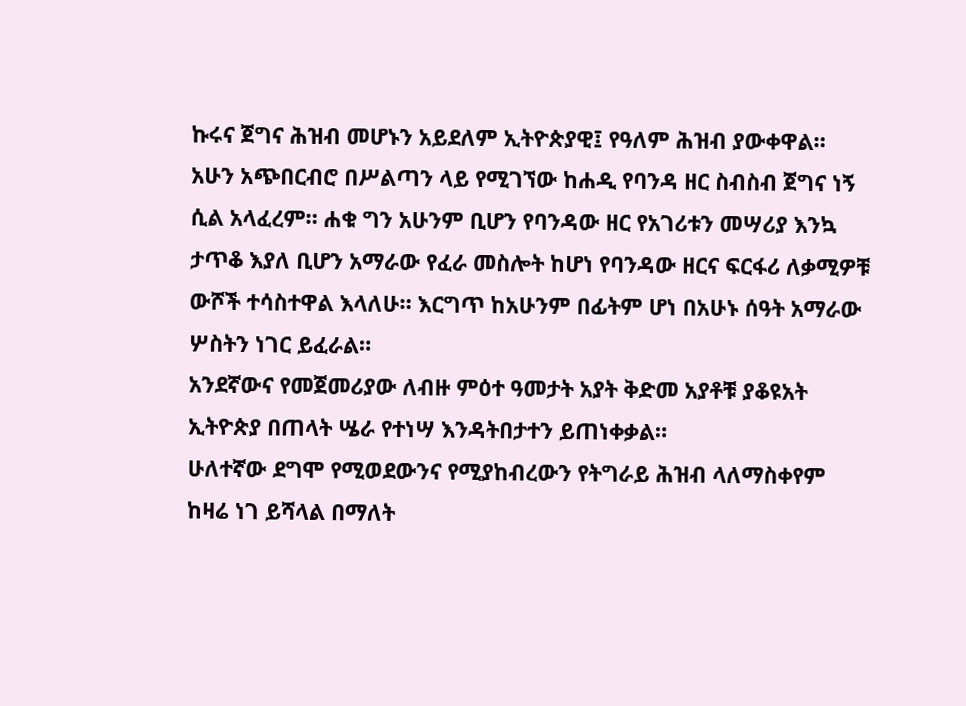ኩሩና ጀግና ሕዝብ መሆኑን አይደለም ኢትዮጵያዊ፤ የዓለም ሕዝብ ያውቀዋል።
አሁን አጭበርብሮ በሥልጣን ላይ የሚገኘው ከሐዲ የባንዳ ዘር ስብስብ ጀግና ነኝ ሲል አላፈረም። ሐቁ ግን አሁንም ቢሆን የባንዳው ዘር የአገሪቱን መሣሪያ እንኳ ታጥቆ እያለ ቢሆን አማራው የፈራ መስሎት ከሆነ የባንዳው ዘርና ፍርፋሪ ለቃሚዎቹ ውሾች ተሳስተዋል እላለሁ። እርግጥ ከአሁንም በፊትም ሆነ በአሁኑ ሰዓት አማራው ሦስትን ነገር ይፈራል።
አንደኛውና የመጀመሪያው ለብዙ ምዕተ ዓመታት አያት ቅድመ አያቶቹ ያቆዩአት ኢትዮጵያ በጠላት ሤራ የተነሣ እንዳትበታተን ይጠነቀቃል።
ሁለተኛው ደግሞ የሚወደውንና የሚያከብረውን የትግራይ ሕዝብ ላለማስቀየም ከዛሬ ነገ ይሻላል በማለት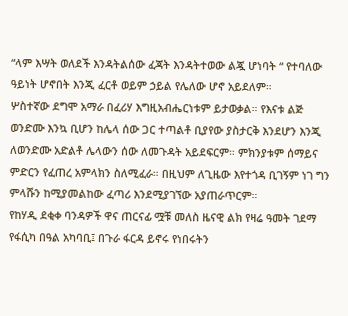“ላም እሣት ወለደች እንዳትልሰው ፈጃት እንዳትተወው ልጇ ሆነባት “ የተባለው ዓይነት ሆኖበት እንጂ ፈርቶ ወይም ኃይል የሌለው ሆኖ አይደለም።
ሦስተኛው ደግሞ አማራ በፈሪሃ እግዚአብሔርነቱም ይታወቃል። የእናቱ ልጅ ወንድሙ እንኳ ቢሆን ከሌላ ሰው ጋር ተጣልቶ ቢያየው ያስታርቅ እንደሆን እንጂ ለወንድሙ አድልቶ ሌላውን ሰው ለመጉዳት አይደፍርም። ምክንያቱም ሰማይና ምድርን የፈጠረ አምላክን ስለሚፈራ። በዚህም ለጊዜው እየተጎዳ ቢገኝም ነገ ግን ምላሹን ከሚያመልከው ፈጣሪ እንደሚያገኘው አያጠራጥርም።
የከሃዲ ደቂቀ ባንዳዎች ዋና ጠርናፊ ሟቹ መለስ ዜናዊ ልክ የዛሬ ዓመት ገደማ የፋሲካ በዓል አካባቢ፤ በጉራ ፋርዳ ይኖሩ የነበሩትን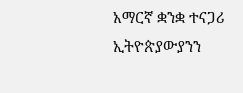አማርኛ ቋንቋ ተናጋሪ ኢትዮጵያውያንን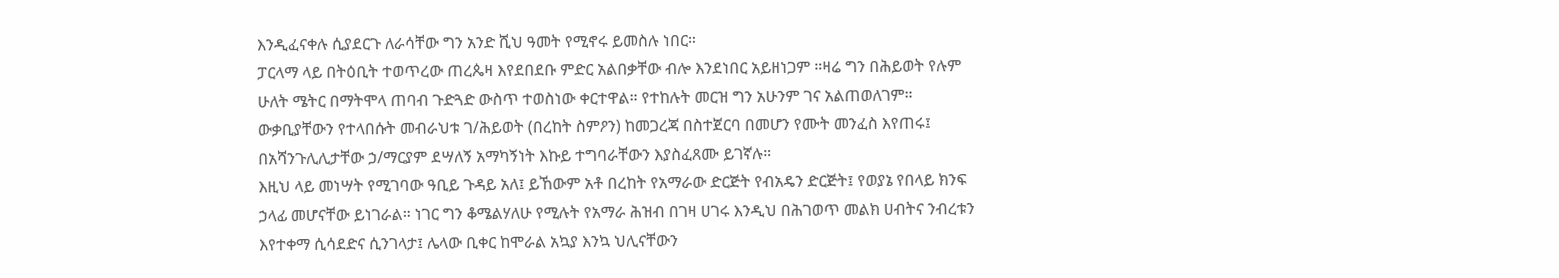እንዲፈናቀሉ ሲያደርጉ ለራሳቸው ግን አንድ ሺህ ዓመት የሚኖሩ ይመስሉ ነበር።
ፓርላማ ላይ በትዕቢት ተወጥረው ጠረጴዛ እየደበደቡ ምድር አልበቃቸው ብሎ እንደነበር አይዘነጋም ።ዛሬ ግን በሕይወት የሉም ሁለት ሜትር በማትሞላ ጠባብ ጉድጓድ ውስጥ ተወስነው ቀርተዋል። የተከሉት መርዝ ግን አሁንም ገና አልጠወለገም።
ውቃቢያቸውን የተላበሱት መብራህቱ ገ/ሕይወት (በረከት ስምዖን) ከመጋረጃ በስተጀርባ በመሆን የሙት መንፈስ እየጠሩ፤ በአሻንጉሊሊታቸው ኃ/ማርያም ደሣለኝ አማካኝነት እኩይ ተግባራቸውን እያስፈጸሙ ይገኛሉ።
እዚህ ላይ መነሣት የሚገባው ዓቢይ ጉዳይ አለ፤ ይኸውም አቶ በረከት የአማራው ድርጅት የብአዴን ድርጅት፤ የወያኔ የበላይ ክንፍ ኃላፊ መሆናቸው ይነገራል። ነገር ግን ቆሜልሃለሁ የሚሉት የአማራ ሕዝብ በገዛ ሀገሩ እንዲህ በሕገወጥ መልክ ሀብትና ንብረቱን እየተቀማ ሲሳደድና ሲንገላታ፤ ሌላው ቢቀር ከሞራል አኳያ እንኳ ህሊናቸውን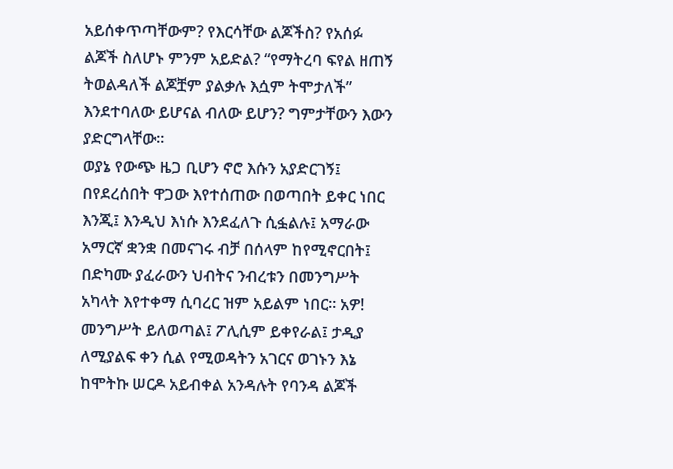አይሰቀጥጣቸውም? የእርሳቸው ልጆችስ? የአሰፉ ልጆች ስለሆኑ ምንም አይድል? “የማትረባ ፍየል ዘጠኝ ትወልዳለች ልጆቿም ያልቃሉ እሷም ትሞታለች” እንደተባለው ይሆናል ብለው ይሆን? ግምታቸውን እውን ያድርግላቸው።
ወያኔ የውጭ ዜጋ ቢሆን ኖሮ እሱን አያድርገኝ፤ በየደረሰበት ዋጋው እየተሰጠው በወጣበት ይቀር ነበር እንጂ፤ እንዲህ እነሱ እንደፈለጉ ሲፏልሉ፤ አማራው አማርኛ ቋንቋ በመናገሩ ብቻ በሰላም ከየሚኖርበት፤ በድካሙ ያፈራውን ህብትና ንብረቱን በመንግሥት አካላት እየተቀማ ሲባረር ዝም አይልም ነበር። አዎ! መንግሥት ይለወጣል፤ ፖሊሲም ይቀየራል፤ ታዲያ ለሚያልፍ ቀን ሲል የሚወዳትን አገርና ወገኑን እኔ ከሞትኩ ሠርዶ አይብቀል አንዳሉት የባንዳ ልጆች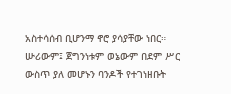አስተሳሰብ ቢሆንማ ኖሮ ያሳያቸው ነበር። ሡሪውም፤ ጀግንነቱም ወኔውም በደም ሥር ውስጥ ያለ መሆኑን ባንዶች የተገነዘቡት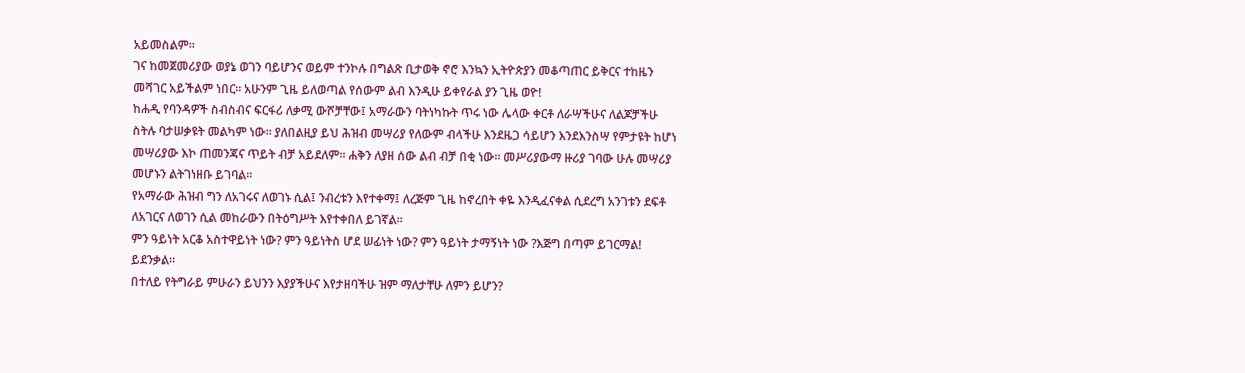አይመስልም።
ገና ከመጀመሪያው ወያኔ ወገን ባይሆንና ወይም ተንኮሉ በግልጽ ቢታወቅ ኖሮ እንኳን ኢትዮጵያን መቆጣጠር ይቅርና ተከዜን መሻገር አይችልም ነበር። አሁንም ጊዜ ይለወጣል የሰውም ልብ እንዲሁ ይቀየራል ያን ጊዜ ወዮ!
ከሐዲ የባንዳዎች ስብስብና ፍርፋሪ ለቃሚ ውሾቻቸው፤ አማራውን ባትነካኩት ጥሩ ነው ሌላው ቀርቶ ለራሣችሁና ለልጆቻችሁ ስትሉ ባታሠቃዩት መልካም ነው። ያለበልዚያ ይህ ሕዝብ መሣሪያ የለውም ብላችሁ እንደዜጋ ሳይሆን እንደእንስሣ የምታዩት ከሆነ መሣሪያው እኮ ጠመንጃና ጥይት ብቻ አይደለም። ሐቅን ለያዘ ሰው ልብ ብቻ በቂ ነው። መሥሪያውማ ዙሪያ ገባው ሁሉ መሣሪያ መሆኑን ልትገነዘቡ ይገባል።
የአማራው ሕዝብ ግን ለአገሩና ለወገኑ ሲል፤ ንብረቱን እየተቀማ፤ ለረጅም ጊዜ ከኖረበት ቀዬ እንዲፈናቀል ሲደረግ አንገቱን ደፍቶ ለአገርና ለወገን ሲል መከራውን በትዕግሥት እየተቀበለ ይገኛል።
ምን ዓይነት አርቆ አስተዋይነት ነው? ምን ዓይነትስ ሆደ ሠፊነት ነው? ምን ዓይነት ታማኝነት ነው ?እጅግ በጣም ይገርማል! ይደንቃል።
በተለይ የትግራይ ምሁራን ይህንን እያያችሁና እየታዘባችሁ ዝም ማለታቸሁ ለምን ይሆን?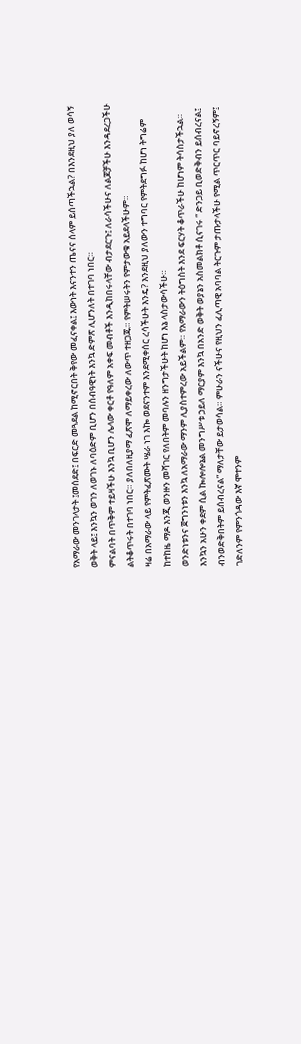የአማራው መንገላታት ፤መሰደድ፤ በፍርድ መጓደል ከሚኖርበት ቅየው መፈናቀል፤ እውነት እናንተን ጤናና ሰላም ይሰጣችኋል? በእንደዚህ ያለ ወሳኝ ወቅት ላይ፤ እንኳን ወገን ለወገኑ ለባዕድም ቢሆን በሰብዓዊነት እንኳ ድምጽ ሊሆንለት በተገባ ነበር።
ምናልባት በጥቅም ተይዛችሁ እንኳ ቢሆን ሌላው ቀርቶ የዓለም አቀፍ መብቶች እንዲከበሩላቸው ብታደርጉ፤ ለራሳችሁና ለልጆቻችሁ እንዳደረጋችሁ ልትቆጥሩት በተገባ ነበር። ያለበለዚያማ ፈጽሞ ለማይቀረው ለውጥ ተዘጋጁ። የምትሠሩትን የምታውቁ አይደላችሁም።
ዛሬ በአማራው ላይ የምትፈጽሙት ሤራ ነገ እኰ ወደናንተም እንደሚቀሰር ረሳችሁት እንዴ? እንደዚህ ያለውን ተግባር የምትደግፉ ከሆነ ትግሬም ከተከዜ ማዶ እንጂ ወንዙን መሻገር የለበትም መባሉን ዘንግታችሁት ከሆነ እኔ ላስታውሳችሁ።
ወንድነቱንና ጀግንነቱን እንኳ ለአማራው ማንም ሊያስተምረው አይችልም። የአማራውን ትዕግስት እንደ ፍርሃት ቆጥራችሁ ከሆነም ትሳስታችኋል። እንኳን አሁን ቀደም ሲል ኰሎሎኔል መንግሥቱ ኃይለ ማርያም እንኳ በአንድ ወቅት ወያኔን አስመልክቶ ሲናገሩ “ ድንጋይ ቢወድቅብን ይሰብረናል፤ ብንወድቅበትም ይሰብረናል” ማለታቸው ይታወሳል። ምሁራን ናችሁና የዚህን ፈሊጣዊ አባባል ትርጉም ታጡታላችሁ የሚል ጥርጥር ባይኖረኝም፤ ገድለንም የምንጎዳው እኛ ሞተንም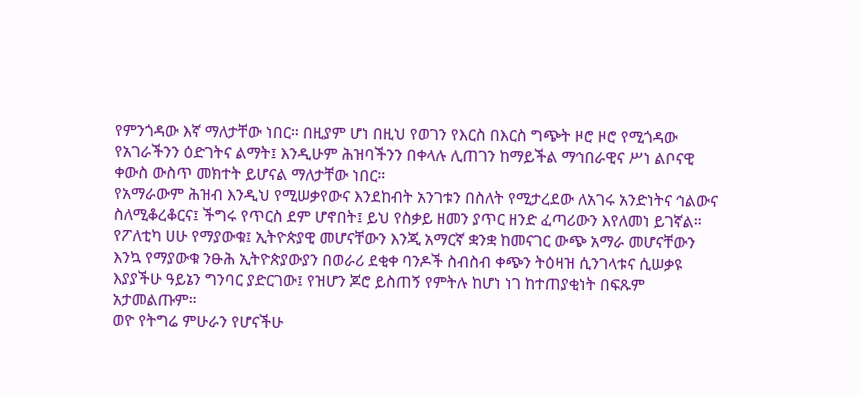የምንጎዳው እኛ ማለታቸው ነበር። በዚያም ሆነ በዚህ የወገን የእርስ በእርስ ግጭት ዞሮ ዞሮ የሚጎዳው የአገራችንን ዕድገትና ልማት፤ እንዲሁም ሕዝባችንን በቀላሉ ሊጠገን ከማይችል ማኅበራዊና ሥነ ልቦናዊ ቀውስ ውስጥ መክተት ይሆናል ማለታቸው ነበር።
የአማራውም ሕዝብ እንዲህ የሚሠቃየውና እንደከብት አንገቱን በስለት የሚታረደው ለአገሩ አንድነትና ኅልውና ስለሚቆረቆርና፤ ችግሩ የጥርስ ደም ሆኖበት፤ ይህ የስቃይ ዘመን ያጥር ዘንድ ፈጣሪውን እየለመነ ይገኛል። የፖለቲካ ሀሁ የማያውቁ፤ ኢትዮጵያዊ መሆናቸውን እንጂ አማርኛ ቋንቋ ከመናገር ውጭ አማራ መሆናቸውን እንኳ የማያውቁ ንፁሕ ኢትዮጵያውያን በወራሪ ደቂቀ ባንዶች ስብስብ ቀጭን ትዕዛዝ ሲንገላቱና ሲሠቃዩ እያያችሁ ዓይኔን ግንባር ያድርገው፤ የዝሆን ጆሮ ይስጠኝ የምትሉ ከሆነ ነገ ከተጠያቂነት በፍጹም አታመልጡም።
ወዮ የትግሬ ምሁራን የሆናችሁ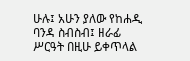ሁሉ፤ አሁን ያለው የከሐዲ ባንዳ ስብስብ፤ ዘራፊ ሥርዓት በዚሁ ይቀጥላል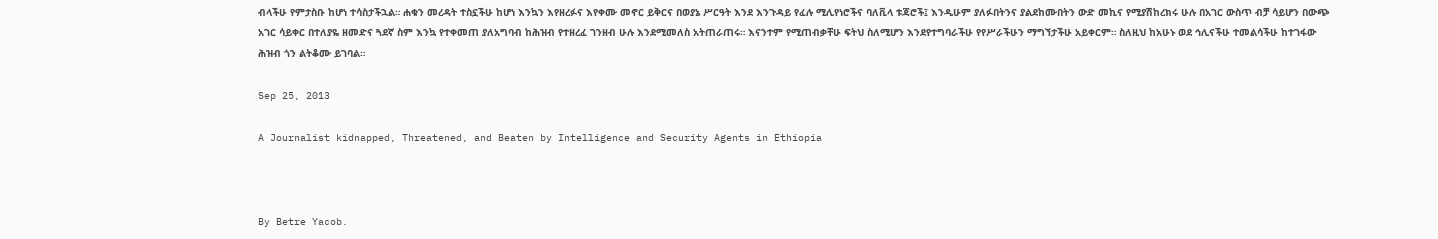ብላችሁ የምታስቡ ከሆነ ተሳስታችኋል። ሐቁን መረዳት ተስኗችሁ ከሆነ እንኳን እየዘረፉና እየቀሙ መኖር ይቅርና በወያኔ ሥርዓት እንደ እንጉዳይ የፈሉ ሚሊየነሮችና ባለቪላ ቱጃሮች፤ እንዲሁም ያለፉበትንና ያልደከሙበትን ውድ መኪና የሚያሽከረክሩ ሁሉ በአገር ውስጥ ብቻ ሳይሆን በውጭ አገር ሳይቀር በተለያዬ ዘመድና ጓደኛ ስም እንኳ የተቀመጠ ያለአግባብ ከሕዝብ የተዘረፈ ገንዘብ ሁሉ እንደሚመለስ አትጠራጠሩ። እናንተም የሚጠብቃቸሁ ፍትህ ስለሚሆን እንደየተግባራችሁ የየሥራችሁን ማግኘታችሁ አይቀርም። ስለዚህ ከአሁኑ ወደ ኅሊናችሁ ተመልሳችሁ ከተገፋው ሕዝብ ጎን ልትቆሙ ይገባል።

Sep 25, 2013

A Journalist kidnapped, Threatened, and Beaten by Intelligence and Security Agents in Ethiopia



By Betre Yacob.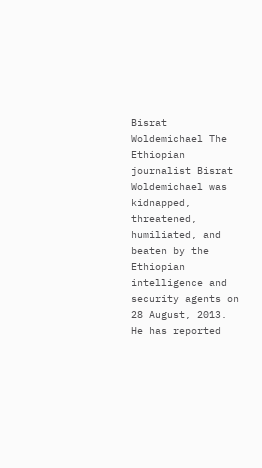Bisrat Woldemichael The Ethiopian journalist Bisrat Woldemichael was kidnapped, threatened, humiliated, and beaten by the Ethiopian intelligence and security agents on 28 August, 2013. He has reported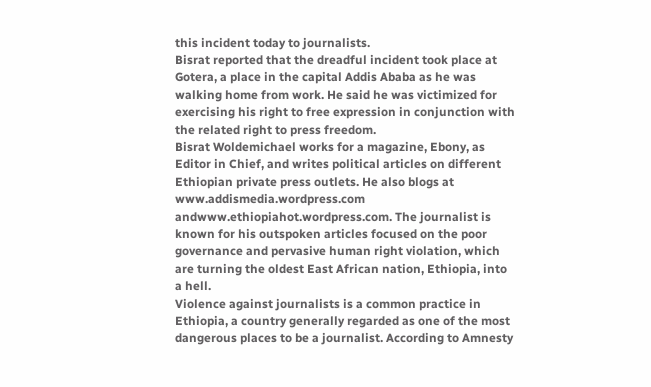this incident today to journalists.
Bisrat reported that the dreadful incident took place at Gotera, a place in the capital Addis Ababa as he was walking home from work. He said he was victimized for exercising his right to free expression in conjunction with the related right to press freedom.
Bisrat Woldemichael works for a magazine, Ebony, as Editor in Chief, and writes political articles on different Ethiopian private press outlets. He also blogs at  www.addismedia.wordpress.com andwww.ethiopiahot.wordpress.com. The journalist is known for his outspoken articles focused on the poor governance and pervasive human right violation, which are turning the oldest East African nation, Ethiopia, into a hell.
Violence against journalists is a common practice in Ethiopia, a country generally regarded as one of the most dangerous places to be a journalist. According to Amnesty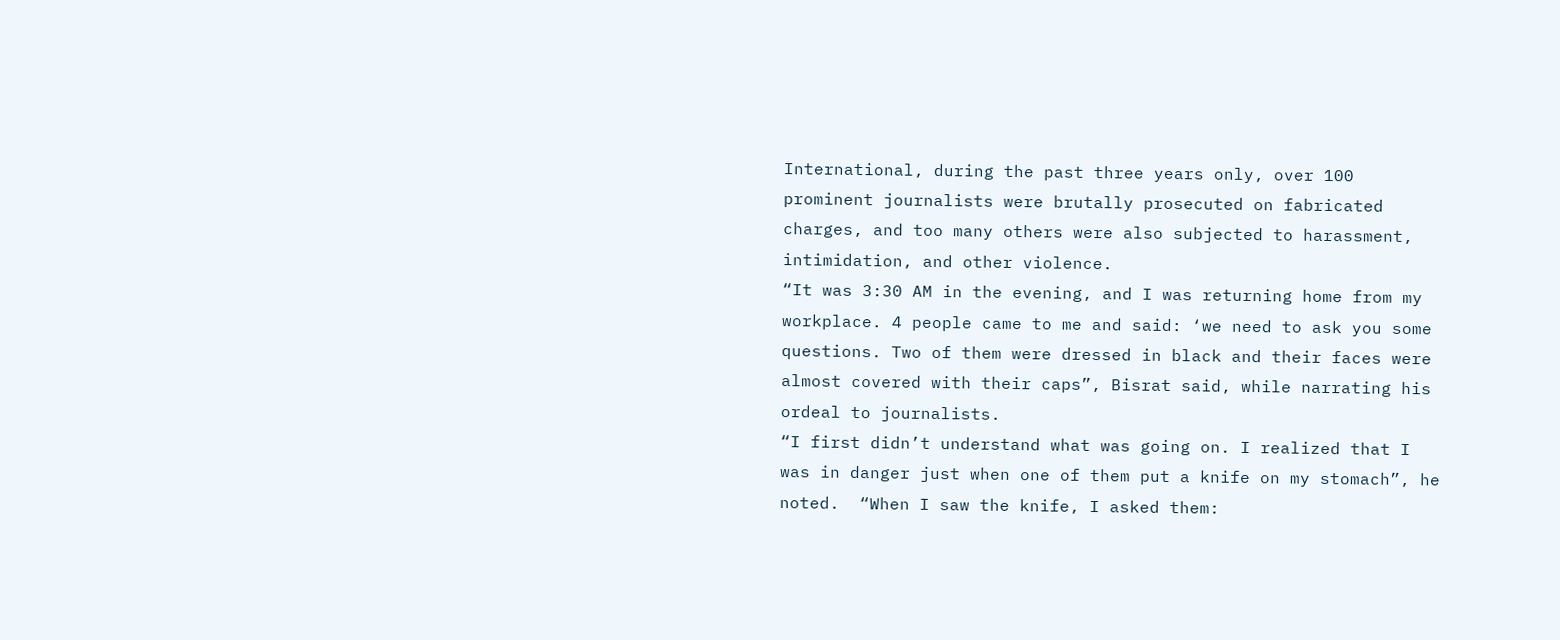International, during the past three years only, over 100 prominent journalists were brutally prosecuted on fabricated charges, and too many others were also subjected to harassment, intimidation, and other violence.
“It was 3:30 AM in the evening, and I was returning home from my workplace. 4 people came to me and said: ‘we need to ask you some questions. Two of them were dressed in black and their faces were almost covered with their caps”, Bisrat said, while narrating his ordeal to journalists.
“I first didn’t understand what was going on. I realized that I was in danger just when one of them put a knife on my stomach”, he noted.  “When I saw the knife, I asked them: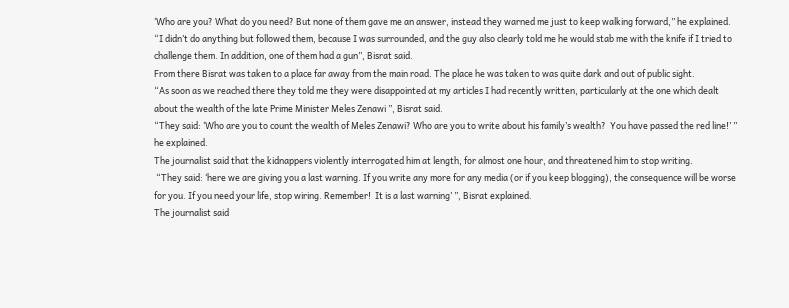‘Who are you? What do you need? But none of them gave me an answer, instead they warned me just to keep walking forward,” he explained.
“I didn’t do anything but followed them, because I was surrounded, and the guy also clearly told me he would stab me with the knife if I tried to challenge them. In addition, one of them had a gun”, Bisrat said.
From there Bisrat was taken to a place far away from the main road. The place he was taken to was quite dark and out of public sight.
“As soon as we reached there they told me they were disappointed at my articles I had recently written, particularly at the one which dealt about the wealth of the late Prime Minister Meles Zenawi ”, Bisrat said.
“They said: ‘Who are you to count the wealth of Meles Zenawi? Who are you to write about his family’s wealth?  You have passed the red line!’ ” he explained.
The journalist said that the kidnappers violently interrogated him at length, for almost one hour, and threatened him to stop writing.
 “They said: ‘here we are giving you a last warning. If you write any more for any media (or if you keep blogging), the consequence will be worse for you. If you need your life, stop wiring. Remember!  It is a last warning’ ”, Bisrat explained.
The journalist said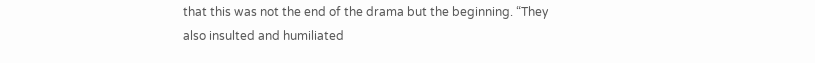that this was not the end of the drama but the beginning. “They also insulted and humiliated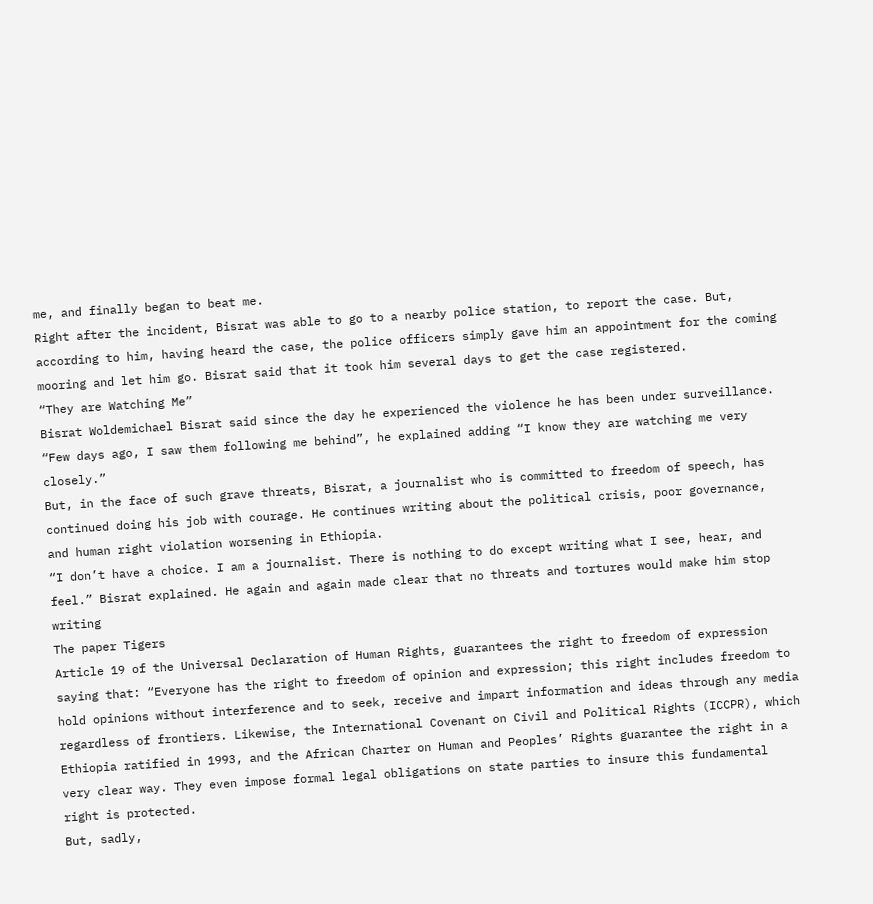me, and finally began to beat me.
Right after the incident, Bisrat was able to go to a nearby police station, to report the case. But, according to him, having heard the case, the police officers simply gave him an appointment for the coming mooring and let him go. Bisrat said that it took him several days to get the case registered.
“They are Watching Me”
Bisrat Woldemichael Bisrat said since the day he experienced the violence he has been under surveillance. “Few days ago, I saw them following me behind”, he explained adding “I know they are watching me very closely.”
But, in the face of such grave threats, Bisrat, a journalist who is committed to freedom of speech, has continued doing his job with courage. He continues writing about the political crisis, poor governance, and human right violation worsening in Ethiopia.
“I don’t have a choice. I am a journalist. There is nothing to do except writing what I see, hear, and feel.” Bisrat explained. He again and again made clear that no threats and tortures would make him stop writing
The paper Tigers
Article 19 of the Universal Declaration of Human Rights, guarantees the right to freedom of expression saying that: “Everyone has the right to freedom of opinion and expression; this right includes freedom to hold opinions without interference and to seek, receive and impart information and ideas through any media regardless of frontiers. Likewise, the International Covenant on Civil and Political Rights (ICCPR), which Ethiopia ratified in 1993, and the African Charter on Human and Peoples’ Rights guarantee the right in a very clear way. They even impose formal legal obligations on state parties to insure this fundamental right is protected.
But, sadly,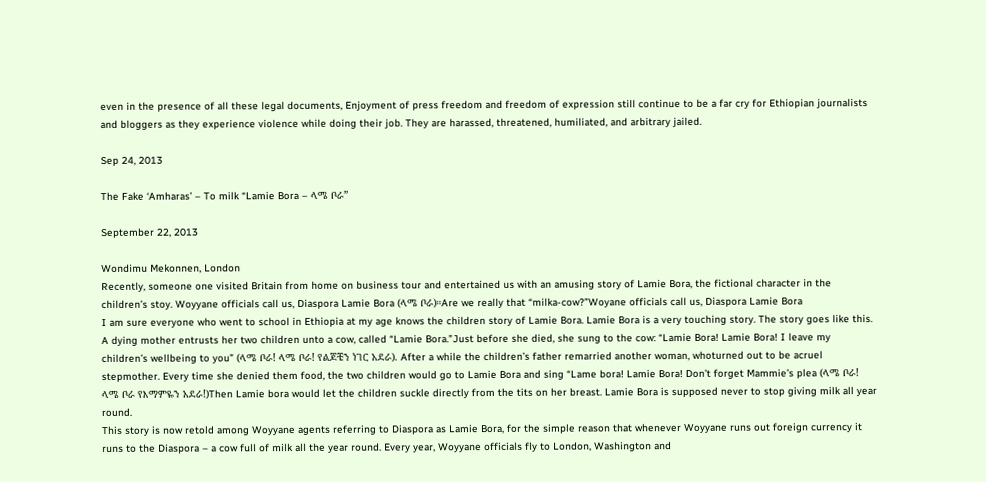even in the presence of all these legal documents, Enjoyment of press freedom and freedom of expression still continue to be a far cry for Ethiopian journalists and bloggers as they experience violence while doing their job. They are harassed, threatened, humiliated, and arbitrary jailed.

Sep 24, 2013

The Fake ‘Amharas’ – To milk “Lamie Bora – ላሜ ቦራ”

September 22, 2013

Wondimu Mekonnen, London
Recently, someone one visited Britain from home on business tour and entertained us with an amusing story of Lamie Bora, the fictional character in the children’s stoy. Woyyane officials call us, Diaspora Lamie Bora (ላሜ ቦራ)።Are we really that “milka-cow?”Woyane officials call us, Diaspora Lamie Bora
I am sure everyone who went to school in Ethiopia at my age knows the children story of Lamie Bora. Lamie Bora is a very touching story. The story goes like this. A dying mother entrusts her two children unto a cow, called “Lamie Bora.”Just before she died, she sung to the cow: “Lamie Bora! Lamie Bora! I leave my children’s wellbeing to you” (ላሜ ቦራ! ላሜ ቦራ! የልጆቼን ነገር አደራ). After a while the children’s father remarried another woman, whoturned out to be acruel stepmother. Every time she denied them food, the two children would go to Lamie Bora and sing “Lame bora! Lamie Bora! Don’t forget Mammie’s plea (ላሜ ቦራ! ላሜ ቦራ የእማምዬን አደራ!)Then Lamie bora would let the children suckle directly from the tits on her breast. Lamie Bora is supposed never to stop giving milk all year round.
This story is now retold among Woyyane agents referring to Diaspora as Lamie Bora, for the simple reason that whenever Woyyane runs out foreign currency it runs to the Diaspora – a cow full of milk all the year round. Every year, Woyyane officials fly to London, Washington and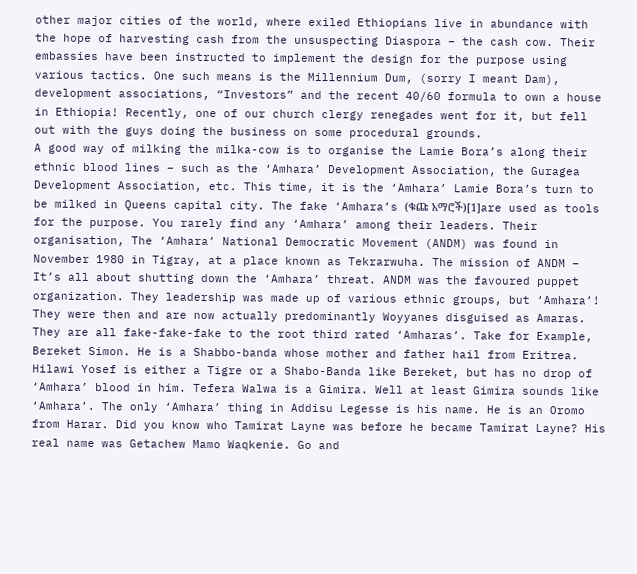other major cities of the world, where exiled Ethiopians live in abundance with the hope of harvesting cash from the unsuspecting Diaspora – the cash cow. Their embassies have been instructed to implement the design for the purpose using various tactics. One such means is the Millennium Dum, (sorry I meant Dam), development associations, “Investors” and the recent 40/60 formula to own a house in Ethiopia! Recently, one of our church clergy renegades went for it, but fell out with the guys doing the business on some procedural grounds.
A good way of milking the milka-cow is to organise the Lamie Bora’s along their ethnic blood lines – such as the ‘Amhara’ Development Association, the Guragea Development Association, etc. This time, it is the ‘Amhara’ Lamie Bora’s turn to be milked in Queens capital city. The fake ‘Amhara’s (ቁጩ አማሮች)[1]are used as tools for the purpose. You rarely find any ‘Amhara’ among their leaders. Their organisation, The ‘Amhara’ National Democratic Movement (ANDM) was found in November 1980 in Tigray, at a place known as Tekrarwuha. The mission of ANDM – It’s all about shutting down the ‘Amhara’ threat. ANDM was the favoured puppet organization. They leadership was made up of various ethnic groups, but ‘Amhara’! They were then and are now actually predominantly Woyyanes disguised as Amaras. They are all fake-fake-fake to the root third rated ‘Amharas’. Take for Example, Bereket Simon. He is a Shabbo-banda whose mother and father hail from Eritrea.  Hilawi Yosef is either a Tigre or a Shabo-Banda like Bereket, but has no drop of ‘Amhara’ blood in him. Tefera Walwa is a Gimira. Well at least Gimira sounds like ‘Amhara’. The only ‘Amhara’ thing in Addisu Legesse is his name. He is an Oromo from Harar. Did you know who Tamirat Layne was before he became Tamirat Layne? His real name was Getachew Mamo Waqkenie. Go and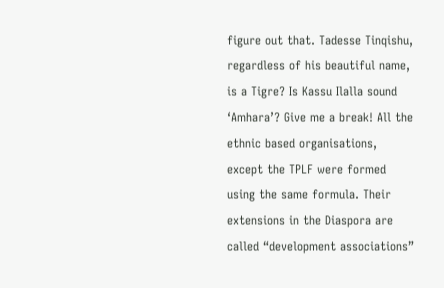figure out that. Tadesse Tinqishu, regardless of his beautiful name, is a Tigre? Is Kassu Ilalla sound ‘Amhara’? Give me a break! All the ethnic based organisations, except the TPLF were formed using the same formula. Their extensions in the Diaspora are called “development associations”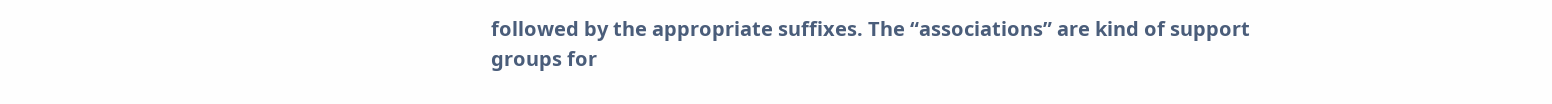followed by the appropriate suffixes. The “associations” are kind of support groups for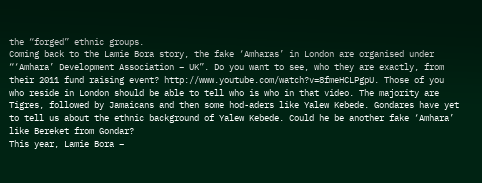the “forged” ethnic groups.
Coming back to the Lamie Bora story, the fake ‘Amharas’ in London are organised under “‘Amhara’ Development Association – UK”. Do you want to see, who they are exactly, from their 2011 fund raising event? http://www.youtube.com/watch?v=8fmeHCLPgpU. Those of you who reside in London should be able to tell who is who in that video. The majority are Tigres, followed by Jamaicans and then some hod-aders like Yalew Kebede. Gondares have yet to tell us about the ethnic background of Yalew Kebede. Could he be another fake ‘Amhara’ like Bereket from Gondar?
This year, Lamie Bora –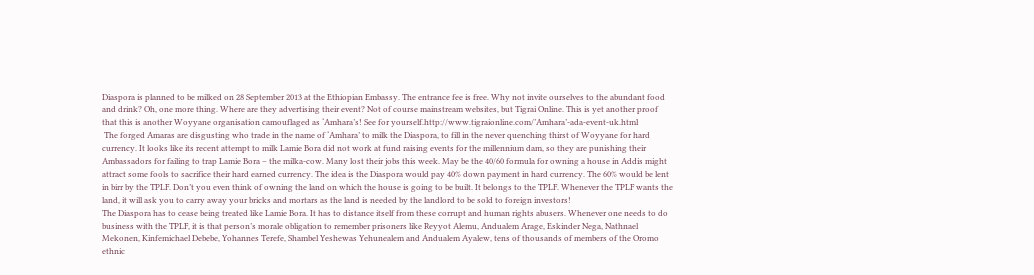Diaspora is planned to be milked on 28 September 2013 at the Ethiopian Embassy. The entrance fee is free. Why not invite ourselves to the abundant food and drink? Oh, one more thing. Where are they advertising their event? Not of course mainstream websites, but Tigrai Online. This is yet another proof that this is another Woyyane organisation camouflaged as ‘Amhara’s! See for yourself.http://www.tigraionline.com/’Amhara’-ada-event-uk.html
 The forged Amaras are disgusting who trade in the name of ‘Amhara’ to milk the Diaspora, to fill in the never quenching thirst of Woyyane for hard currency. It looks like its recent attempt to milk Lamie Bora did not work at fund raising events for the millennium dam, so they are punishing their Ambassadors for failing to trap Lamie Bora – the milka-cow. Many lost their jobs this week. May be the 40/60 formula for owning a house in Addis might attract some fools to sacrifice their hard earned currency. The idea is the Diaspora would pay 40% down payment in hard currency. The 60% would be lent in birr by the TPLF. Don’t you even think of owning the land on which the house is going to be built. It belongs to the TPLF. Whenever the TPLF wants the land, it will ask you to carry away your bricks and mortars as the land is needed by the landlord to be sold to foreign investors!
The Diaspora has to cease being treated like Lamie Bora. It has to distance itself from these corrupt and human rights abusers. Whenever one needs to do business with the TPLF, it is that person’s morale obligation to remember prisoners like Reyyot Alemu, Andualem Arage, Eskinder Nega, Nathnael Mekonen, Kinfemichael Debebe, Yohannes Terefe, Shambel Yeshewas Yehunealem and Andualem Ayalew, tens of thousands of members of the Oromo ethnic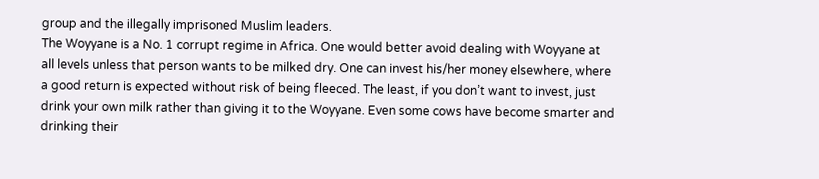group and the illegally imprisoned Muslim leaders.
The Woyyane is a No. 1 corrupt regime in Africa. One would better avoid dealing with Woyyane at all levels unless that person wants to be milked dry. One can invest his/her money elsewhere, where a good return is expected without risk of being fleeced. The least, if you don’t want to invest, just drink your own milk rather than giving it to the Woyyane. Even some cows have become smarter and drinking their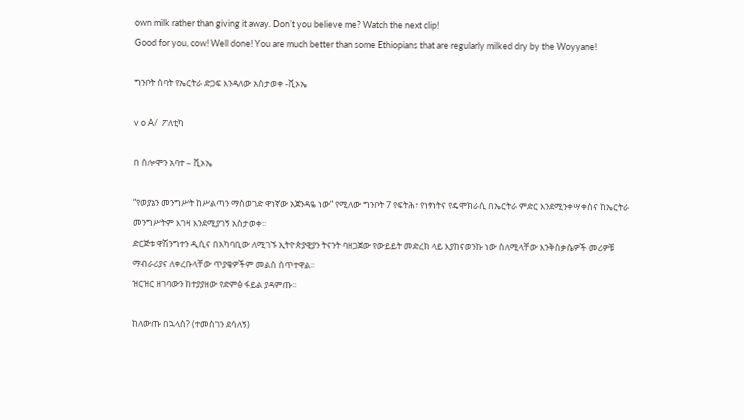own milk rather than giving it away. Don’t you believe me? Watch the next clip!
Good for you, cow! Well done! You are much better than some Ethiopians that are regularly milked dry by the Woyyane!

ግንቦት ሰባት የኤርትራ ድጋፍ እንዳለው አስታወቀ -ቪኦኤ

v o A/  ፖለቲካ

በ ሰሎሞን አባተ – ቪኦኤ

“የወያኔን መንግሥት ከሥልጣን ማስወገድ ዋነኛው አጀንዳዬ ነው” የሚለው ግንቦት 7 የፍትሕ፣ የነፃነትና የዴሞክራሲ በኤርትራ ምድር እንደሚንቀሣቀስና ከኤርትራ መንግሥትም እገዛ እንደሚያገኝ አስታወቀ፡፡
ድርጅቱ ዋሽንግተን ዲሲና በአካባቢው ለሚገኙ ኢትዮጵያዊያን ትናንት ባዘጋጀው የውይይት መድረክ ላይ እያከናወንኩ ነው ስለሚላቸው እንቅስቃሴዎች መሪዎቹ ማብራሪያና ለቀረቡላቸው ጥያቄዎችም መልስ ሰጥተዋል፡፡
ዝርዝር ዘገባውን ከተያያዘው የድምፅ ፋይል ያዳምጡ፡፡

ከለውጡ በኋላስ? (ተመስገን ደሳለኝ)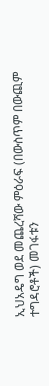ኢህአዴግ ወደ መጨረሻው ምዕራፍ (በውስጥም በውጪም ተግዳሮቶች) መገፋቱን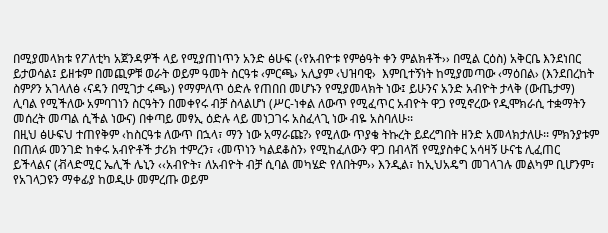በሚያመላክቱ የፖለቲካ አጀንዳዎች ላይ የሚያጠነጥን አንድ ፅሁፍ (‹የአብዮቱ የምፅዓት ቀን ምልክቶች›› በሚል ርዕስ) አቅርቤ እንደነበር ይታወሳል፤ ይዘቱም በመጪዎቹ ወራት ወይም ዓመት ስርዓቱ ‹ምርጫ› አሊያም ‹ህዝባዊ›  እምቢተኝነት ከሚያመጣው ‹ማዕበል› (እንደበረከት ስምዖን አገላለፅ ‹ናዳን በሚገታ ሩጫ›) የማምለጥ ዕድሉ የጠበበ መሆኑን የሚያመላክት ነው፤ ይሁንና አንድ አብዮት ታላቅ (ውጤታማ) ሊባል የሚችለው አምባገነን ስርዓትን በመቀየሩ ብቻ ስላልሆነ (ሥር-ነቀል ለውጥ የሚፈጥር አብዮት ዋጋ የሚኖረው የዲሞክራሲ ተቋማትን መሰረት መጣል ሲችል ነውና) በቀጣይ መፃኢ ዕድሉ ላይ መነጋገሩ አስፈላጊ ነው ብዬ አስባለሁ፡፡
በዚህ ፅሁፍህ ተጠየቅም ‹ከስርዓቱ ለውጥ በኋላ፣ ማን ነው አማራጩ?› የሚለው ጥያቄ ትኩረት ይደረግበት ዘንድ አመላክታለሁ፡፡ ምክንያቱም በጠለፉ መንገድ ከቀሩ አብዮቶች ታሪክ ተምረን፣ ‹መጥነን ካልደቆስን› የሚከፈለውን ዋጋ በብላሽ የሚያስቀር አሳዛኝ ሁናቴ ሊፈጠር ይችላልና (ቭላድሚር ኤሊች ሌኒን ‹‹አብዮት፣ ለአብዮት ብቻ ሲባል መካሄድ የለበትም›› እንዲል፣ ከኢህአዴግ መገላገሉ መልካም ቢሆንም፣ የአገላጋዩን ማቀፊያ ከወዲሁ መምረጡ ወይም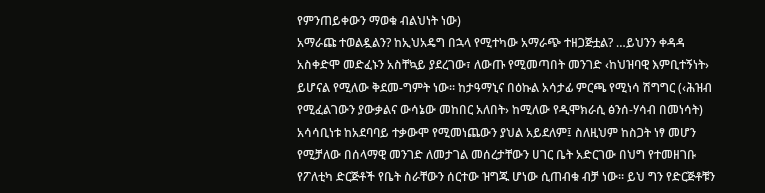የምንጠይቀውን ማወቁ ብልህነት ነው)
አማራጩ ተወልዷልን? ከኢህአዴግ በኋላ የሚተካው አማራጭ ተዘጋጅቷል? …ይህንን ቀዳዳ አስቀድሞ መድፈኑን አስቸኳይ ያደረገው፣ ለውጡ የሚመጣበት መንገድ ‹ከህዝባዊ እምቢተኝነት› ይሆናል የሚለው ቅደመ-ግምት ነው፡፡ ከታዓማኒና በዕኩል አሳታፊ ምርጫ የሚነሳ ሽግግር (‹ሕዝብ የሚፈልገውን ያውቃልና ውሳኔው መከበር አለበት› ከሚለው የዲሞክራሲ ፅንሰ-ሃሳብ በመነሳት) አሳሳቢነቱ ከአደባባይ ተቃውሞ የሚመነጨውን ያህል አይደለም፤ ስለዚህም ከስጋት ነፃ መሆን የሚቻለው በሰላማዊ መንገድ ለመታገል መሰረታቸውን ሀገር ቤት አድርገው በህግ የተመዘገቡ የፖለቲካ ድርጅቶች የቤት ስራቸውን ሰርተው ዝግጁ ሆነው ሲጠብቁ ብቻ ነው፡፡ ይህ ግን የድርጅቶቹን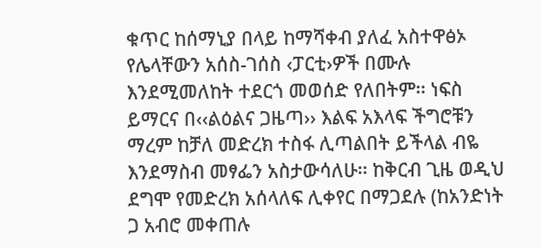ቁጥር ከሰማኒያ በላይ ከማሻቀብ ያለፈ አስተዋፅኦ የሌላቸውን አሰስ-ገሰስ ‹ፓርቲ›ዎች በሙሉ እንደሚመለከት ተደርጎ መወሰድ የለበትም፡፡ ነፍስ ይማርና በ‹‹ልዕልና ጋዜጣ›› እልፍ አእላፍ ችግሮቹን ማረም ከቻለ መድረክ ተስፋ ሊጣልበት ይችላል ብዬ እንደማስብ መፃፌን አስታውሳለሁ፡፡ ከቅርብ ጊዜ ወዲህ ደግሞ የመድረክ አሰላለፍ ሊቀየር በማጋደሉ (ከአንድነት ጋ አብሮ መቀጠሉ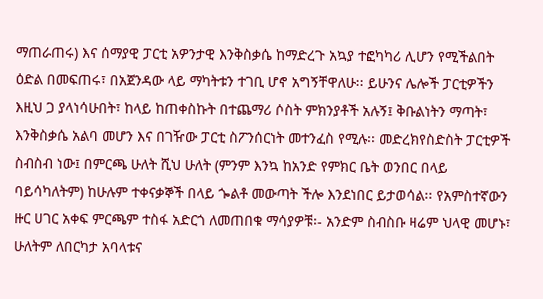ማጠራጠሩ) እና ሰማያዊ ፓርቲ አዎንታዊ እንቅስቃሴ ከማድረጉ አኳያ ተፎካካሪ ሊሆን የሚችልበት ዕድል በመፍጠሩ፣ በአጀንዳው ላይ ማካትቱን ተገቢ ሆኖ አግኝቸዋለሁ፡፡ ይሁንና ሌሎች ፓርቲዎችን እዚህ ጋ ያላነሳሁበት፣ ከላይ ከጠቀስኩት በተጨማሪ ሶስት ምክንያቶች አሉኝ፤ ቅቡልነትን ማጣት፣ እንቅስቃሴ አልባ መሆን እና በገዥው ፓርቲ ስፖንሰርነት መተንፈስ የሚሉ፡፡ መድረክየስድስት ፓርቲዎች ስብስብ ነው፤ በምርጫ ሁለት ሺህ ሁለት (ምንም እንኳ ከአንድ የምክር ቤት ወንበር በላይ ባይሳካለትም) ከሁሉም ተቀናቃኞች በላይ ጐልቶ መውጣት ችሎ እንደነበር ይታወሳል፡፡ የአምስተኛውን ዙር ሀገር አቀፍ ምርጫም ተስፋ አድርጎ ለመጠበቁ ማሳያዎቹ፡- አንድም ስብስቡ ዛሬም ህላዊ መሆኑ፣ ሁለትም ለበርካታ አባላቱና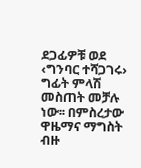ደጋፊዎቹ ወደ ‹ግንባር ተሻጋገሩ› ግፊት ምላሽ መስጠት መቻሉ ነው፡፡ በምስረታው ዋዜማና ማግስት ብዙ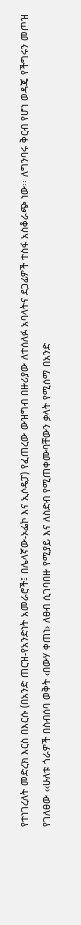የተነገረለት መድረክ እርስ በእርሱ (በአንድ ጠርዝ-የአንድነት አመራሮች፤ በሌላኛው-ኦፌኮ እና ኢሶዴፓ) የፈጠረው ውዝግብ በዙሪያው ለተሰለፉ አባላትና ደጋፊዎች ተስፋ አስቆራጭ ነው፡፡ ለግንባሩ ቅርብ የሆነ ወዳጄ የችግሩን መጦዝ የገለፀው ‹‹ሁለቱ ጎራዎች በስብሰባ ወቅት ‹በውሃ ቀጠነ› ለፀብ ሲገባበዙ የሚያይ እና ለስድብ የሚጠቀሙባቸውን ቃላት የሚሰማ በአንድ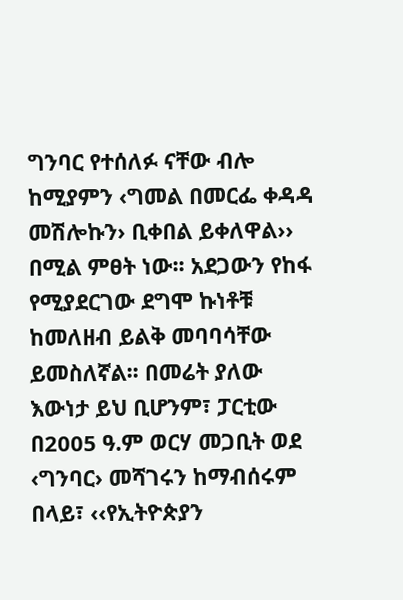ግንባር የተሰለፉ ናቸው ብሎ ከሚያምን ‹ግመል በመርፌ ቀዳዳ መሽሎኩን› ቢቀበል ይቀለዋል›› በሚል ምፀት ነው፡፡ አደጋውን የከፋ የሚያደርገው ደግሞ ኩነቶቹ ከመለዘብ ይልቅ መባባሳቸው ይመስለኛል፡፡ በመሬት ያለው እውነታ ይህ ቢሆንም፣ ፓርቲው በ2005 ዓ.ም ወርሃ መጋቢት ወደ ‹ግንባር› መሻገሩን ከማብሰሩም በላይ፣ ‹‹የኢትዮጵያን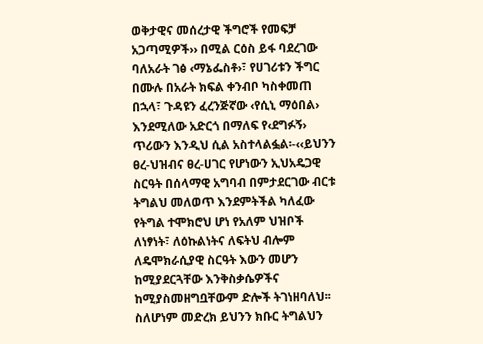ወቅታዊና መሰረታዊ ችግሮች የመፍቻ አጋጣሚዎች›› በሚል ርዕስ ይፋ ባደረገው ባለአራት ገፅ ‹ማኔፌስቶ›፣ የሀገሪቱን ችግር በሙሉ በአራት ክፍል ቀንብቦ ካስቀመጠ በኋላ፣ ጉዳዩን ፈረንጅኛው ‹የሲኒ ማዕበል› እንደሚለው አድርጎ በማለፍ የ‹ደግፉኝ› ጥሪውን እንዲህ ሲል አስተላልፏል፡-‹‹ይህንን ፀረ-ህዝብና ፀረ-ሀገር የሆነውን ኢህአዴጋዊ ስርዓት በሰላማዊ አግባብ በምታደርገው ብርቱ ትግልህ መለወጥ እንደምትችል ካለፈው የትግል ተሞክሮህ ሆነ የአለም ህዝቦች ለነፃነት፣ ለዕኩልነትና ለፍትህ ብሎም ለዴሞክራሲያዊ ስርዓት እውን መሆን ከሚያደርጓቸው እንቅስቃሴዎችና ከሚያስመዘግቧቸውም ድሎች ትገነዘባለህ፡፡ ስለሆነም መድረክ ይህንን ክቡር ትግልህን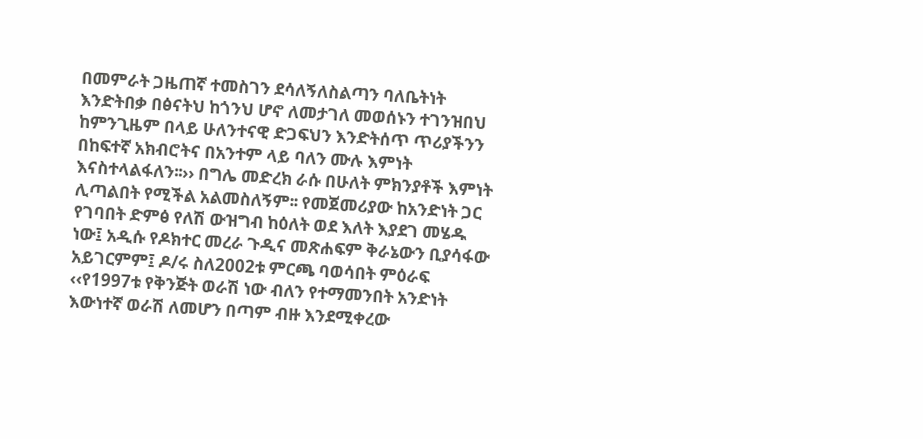በመምራት ጋዜጠኛ ተመስገን ደሳለኝለስልጣን ባለቤትነት እንድትበቃ በፅናትህ ከጎንህ ሆኖ ለመታገለ መወሰኑን ተገንዝበህ ከምንጊዜም በላይ ሁለንተናዊ ድጋፍህን እንድትሰጥ ጥሪያችንን በከፍተኛ አክብሮትና በአንተም ላይ ባለን ሙሉ እምነት እናስተላልፋለን፡፡›› በግሌ መድረክ ራሱ በሁለት ምክንያቶች እምነት ሊጣልበት የሚችል አልመስለኝም፡፡ የመጀመሪያው ከአንድነት ጋር የገባበት ድምፅ የለሽ ውዝግብ ከዕለት ወደ እለት እያደገ መሄዱ ነው፤ አዲሱ የዶክተር መረራ ጉዲና መጽሐፍም ቅራኔውን ቢያሳፋው አይገርምም፤ ዶ/ሩ ስለ2002ቱ ምርጫ ባወሳበት ምዕራፍ ‹‹የ1997ቱ የቅንጅት ወራሽ ነው ብለን የተማመንበት አንድነት እውነተኛ ወራሽ ለመሆን በጣም ብዙ እንደሚቀረው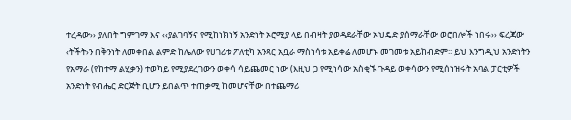ተረዳው›› ያለበት ግምገማ እና ‹‹ያልገባኝና የሚከነክነኝ አንድነት ኦሮሚያ ላይ በብዛት ያወዳደራቸው ኦህዴድ ያሰማራቸው ወሮበሎች ነበሩ›› ፍረጃው ‹ትችት›ን በቅንነት ለመቀበል ልምድ ከሌለው የሀገሪቱ ፖለቲካ አንጻር አቧራ ማስነሳቱ አይቀሬ ለመሆኑ መገመቱ አይከብድም፡፡ ይህ እንግዲህ አንድነትን የአማራ (የከተማ ልሂቃን) ተወካይ የሚያደረገውን ወቀሳ ሳይጨመር ነው (እዚህ ጋ የሚነሳው አስቂኙ ጉዳይ ወቀሳውን የሚሰነዝሩት አባል ፓርቲዎች አንድነት የብሔር ድርጅት ቢሆን ይበልጥ ተጠቃሚ ከመሆናቸው በተጨማሪ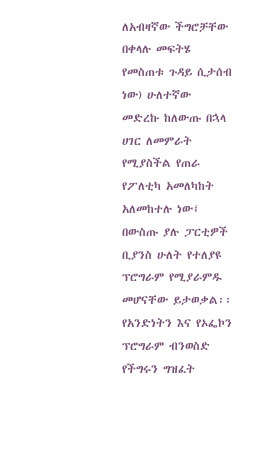ለአብዛኛው ችግሮቻቸው በቀላሉ መፍትሄ የመስጠቱ ጉዳይ ሲታሰብ ነው) ሁለተኛው መድረኩ ከለውጡ በኋላ ሀገር ለመምራት የሚያስችል የጠራ የፖለቲካ አመለካከት አለመከተሉ ነው፤ በውስጡ ያሉ ፓርቲዎች ቢያንስ ሁለት የተለያዩ ፕሮግራም የሚያራምዱ መሆናቸው ይታወቃል፡፡ የአንድነትን እና የኦፌኮን ፕሮግራም ብንወስድ የችግሩን ግዝፈት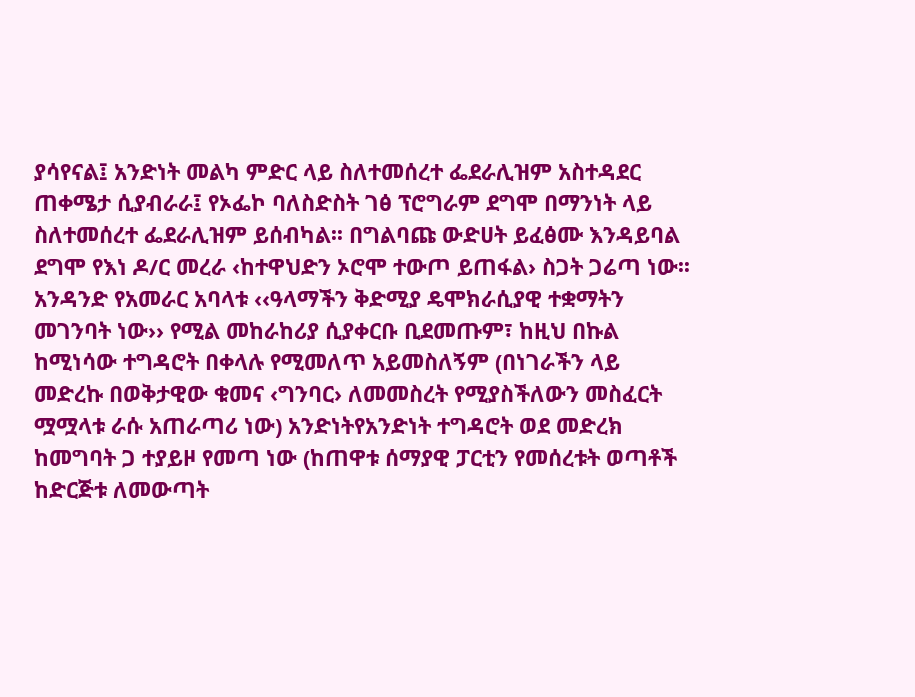ያሳየናል፤ አንድነት መልካ ምድር ላይ ስለተመሰረተ ፌደራሊዝም አስተዳደር ጠቀሜታ ሲያብራራ፤ የኦፌኮ ባለስድስት ገፅ ፕሮግራም ደግሞ በማንነት ላይ ስለተመሰረተ ፌደራሊዝም ይሰብካል፡፡ በግልባጩ ውድሀት ይፈፅሙ እንዳይባል ደግሞ የእነ ዶ/ር መረራ ‹ከተዋህድን ኦሮሞ ተውጦ ይጠፋል› ስጋት ጋሬጣ ነው፡፡ አንዳንድ የአመራር አባላቱ ‹‹ዓላማችን ቅድሚያ ዴሞክራሲያዊ ተቋማትን መገንባት ነው›› የሚል መከራከሪያ ሲያቀርቡ ቢደመጡም፣ ከዚህ በኩል ከሚነሳው ተግዳሮት በቀላሉ የሚመለጥ አይመስለኝም (በነገራችን ላይ መድረኩ በወቅታዊው ቁመና ‹ግንባር› ለመመስረት የሚያስችለውን መስፈርት ሟሟላቱ ራሱ አጠራጣሪ ነው) አንድነትየአንድነት ተግዳሮት ወደ መድረክ ከመግባት ጋ ተያይዞ የመጣ ነው (ከጠዋቱ ሰማያዊ ፓርቲን የመሰረቱት ወጣቶች ከድርጅቱ ለመውጣት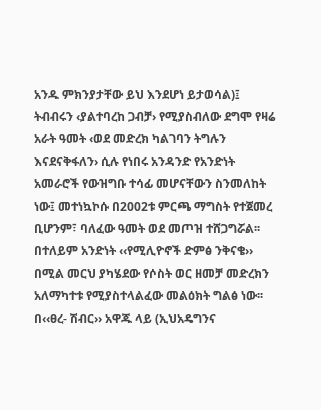አንዱ ምክንያታቸው ይህ እንደሆነ ይታወሳል)፤ ትብብሩን ‹ያልተባረከ ጋብቻ› የሚያስብለው ደግሞ የዛሬ አራት ዓመት ‹ወደ መድረክ ካልገባን ትግሉን እናደናቅፋለን› ሲሉ የነበሩ አንዳንድ የአንድነት አመራሮች የውዝግቡ ተሳፊ መሆናቸውን ስንመለከት ነው፤ መተነኳኮሱ በ2002ቱ ምርጫ ማግስት የተጀመረ ቢሆንም፣ ባለፈው ዓመት ወደ መጦዝ ተሸጋግሯል፡፡ በተለይም አንድነት ‹‹የሚሊዮኖች ድምፅ ንቅናቄ›› በሚል መርህ ያካሄደው የሶስት ወር ዘመቻ መድረክን አለማካተቱ የሚያስተላልፈው መልዕክት ግልፅ ነው፡፡ በ‹‹ፀረ- ሽብር›› አዋጁ ላይ (ኢህአዴግንና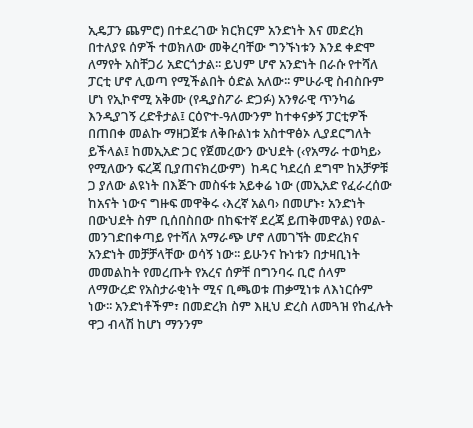ኢዴፓን ጨምሮ) በተደረገው ክርክርም አንድነት እና መድረክ በተለያዩ ሰዎች ተወክለው መቅረባቸው ግንኙነቱን እንደ ቀድሞ ለማየት አስቸጋሪ አድርጎታል፡፡ ይህም ሆኖ አንድነት በራሱ የተሻለ ፓርቲ ሆኖ ሊወጣ የሚችልበት ዕድል አለው፡፡ ምሁራዊ ስብስቡም ሆነ የኢኮኖሚ አቅሙ (የዲያስፖራ ድጋፉ) አንፃራዊ ጥንካሬ እንዲያገኝ ረድቶታል፤ ርዕዮተ-ዓለሙንም ከተቀናቃኝ ፓርቲዎች በጠበቀ መልኩ ማዘጋጀቱ ለቅቡልነቱ አስተዋፅኦ ሊያደርግለት ይችላል፤ ከመኢአድ ጋር የጀመረውን ውህደት (‹የአማራ ተወካይ› የሚለውን ፍረጃ ቢያጠናክረውም)  ከዳር ካደረሰ ደግሞ ከአቻዎቹ ጋ ያለው ልዩነት በእጅጉ መስፋቱ አይቀሬ ነው (መኢአድ የፈራረሰው ከአናት ነውና ግዙፍ መዋቅሩ ‹እረኛ አልባ› በመሆኑ፣ አንድነት በውህደት ስም ቢሰበስበው በከፍተኛ ደረጃ ይጠቅመዋል) የወል-መንገድበቀጣይ የተሻለ አማራጭ ሆኖ ለመገኘት መድረክና አንድነት መቻቻላቸው ወሳኝ ነው፡፡ ይሁንና ኩነቱን በታዛቢነት መመልከት የመረጡት የአረና ሰዎቸ በግንባሩ ቢሮ ሰላም ለማውረድ የአስታራቂነት ሚና ቢጫወቱ ጠቃሚነቱ ለእነርሱም ነው፡፡ አንድነቶችም፣ በመድረክ ስም እዚህ ድረስ ለመጓዝ የከፈሉት ዋጋ ብላሽ ከሆነ ማንንም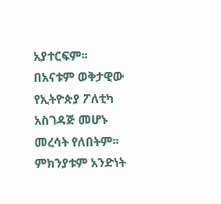አያተርፍም፡፡ በአናቱም ወቅታዊው የኢትዮጵያ ፖለቲካ አስገዳጅ መሆኑ መረሳት የለበትም፡፡ ምክንያቱም አንድነት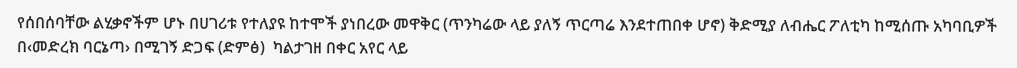የሰበሰባቸው ልሂቃኖችም ሆኑ በሀገሪቱ የተለያዩ ከተሞች ያነበረው መዋቅር (ጥንካሬው ላይ ያለኝ ጥርጣሬ እንደተጠበቀ ሆኖ) ቅድሚያ ለብሔር ፖለቲካ ከሚሰጡ አካባቢዎች በ‹መድረክ ባርኔጣ› በሚገኝ ድጋፍ (ድምፅ)  ካልታገዘ በቀር አየር ላይ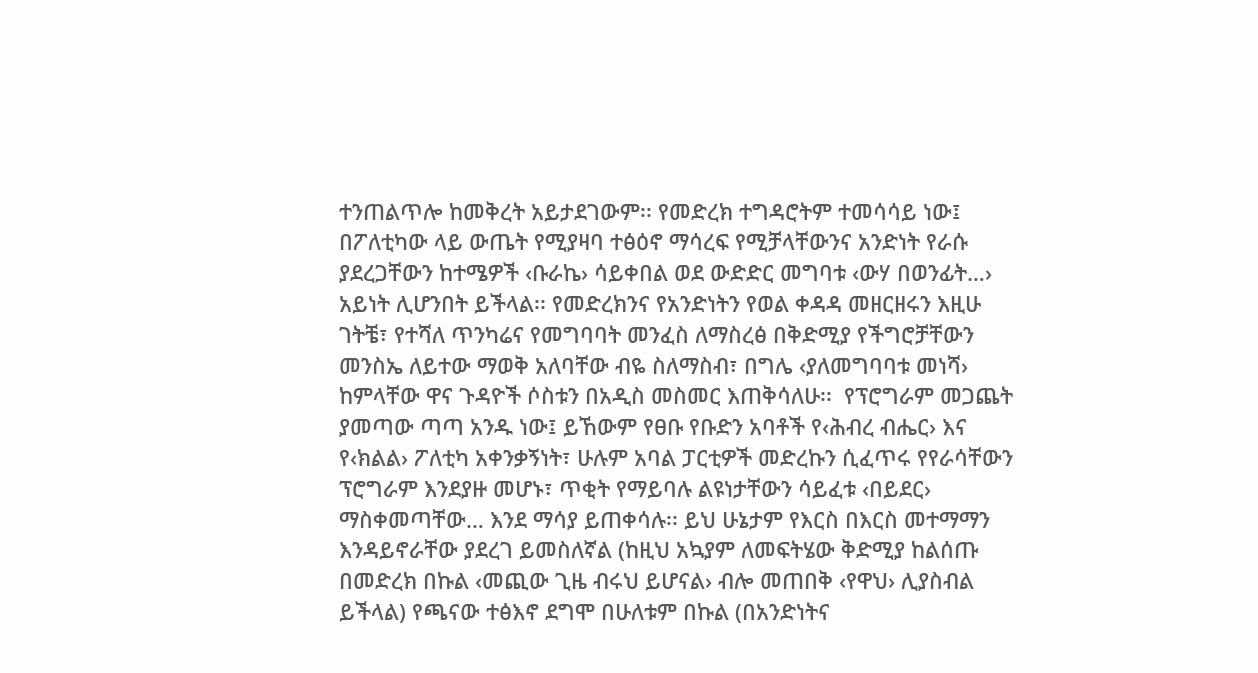ተንጠልጥሎ ከመቅረት አይታደገውም፡፡ የመድረክ ተግዳሮትም ተመሳሳይ ነው፤ በፖለቲካው ላይ ውጤት የሚያዛባ ተፅዕኖ ማሳረፍ የሚቻላቸውንና አንድነት የራሱ ያደረጋቸውን ከተሜዎች ‹ቡራኬ› ሳይቀበል ወደ ውድድር መግባቱ ‹ውሃ በወንፊት…› አይነት ሊሆንበት ይችላል፡፡ የመድረክንና የአንድነትን የወል ቀዳዳ መዘርዘሩን እዚሁ ገትቼ፣ የተሻለ ጥንካሬና የመግባባት መንፈስ ለማስረፅ በቅድሚያ የችግሮቻቸውን መንስኤ ለይተው ማወቅ አለባቸው ብዬ ስለማስብ፣ በግሌ ‹ያለመግባባቱ መነሻ› ከምላቸው ዋና ጉዳዮች ሶስቱን በአዲስ መስመር እጠቅሳለሁ፡፡  የፕሮግራም መጋጨት ያመጣው ጣጣ አንዱ ነው፤ ይኸውም የፀቡ የቡድን አባቶች የ‹ሕብረ ብሔር› እና የ‹ክልል› ፖለቲካ አቀንቃኝነት፣ ሁሉም አባል ፓርቲዎች መድረኩን ሲፈጥሩ የየራሳቸውን ፕሮግራም እንደያዙ መሆኑ፣ ጥቂት የማይባሉ ልዩነታቸውን ሳይፈቱ ‹በይደር› ማስቀመጣቸው… እንደ ማሳያ ይጠቀሳሉ፡፡ ይህ ሁኔታም የእርስ በእርስ መተማማን እንዳይኖራቸው ያደረገ ይመስለኛል (ከዚህ አኳያም ለመፍትሄው ቅድሚያ ከልሰጡ በመድረክ በኩል ‹መጪው ጊዜ ብሩህ ይሆናል› ብሎ መጠበቅ ‹የዋህ› ሊያስብል ይችላል) የጫናው ተፅእኖ ደግሞ በሁለቱም በኩል (በአንድነትና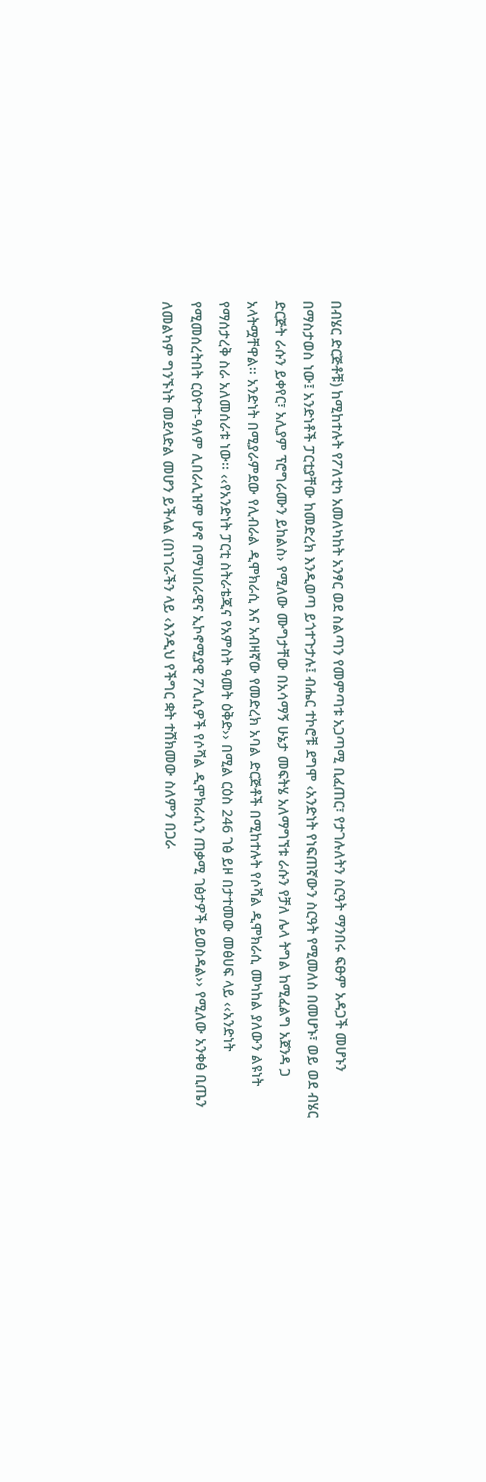በብሄር ድርጅቶቹ) ከሚከተሉት የፖለቲካ አመለካከት አንፃር ወደ ስልጣን የመምጣቱ አጋጣሚ ቢፈጠር፣ የታገሉለትን ስርዓት ማንበሩ ፍፁም አዳጋች መሆኑን በማስታወስ ነው፤ አንድነቶች ፓርቲያቸው ከመድረክ እንዲወጣ ይጎተጉታሉ፤ ብሔር ተኮሮቹ ደግሞ ‹አንድነት የነፍጠኛውን ስርዓት የሚመለስ በመሆኑ፣ ወይ ወደ ብሄር ድርጅት ራሱን ይቀየር፣ አሊያም ፕሮግራሙን ይከልስ› የሚለው ሙግታቸው በአሳማኝ ሁኔታ መፍትሄ አለማግኘቱ ራሱን የቻለ ሌላ ትግል ከሚፈልግ አጀንዳ ጋ አላትሟቸዋል፡፡ አንድነት በሚያራምደው የሊብራል ዲሞክራሲ እና አብዛኛው የመድረክ አባል ድርጅቶች በሚከተሉት የሶሻል ዲሞክራሲ መካከል ያለውን ልዩነት የማሰታረቅ ስራ አለመሰራቱ ነው፡፡ ‹‹የአንድነት ፓርቲ ስትራቴጂና የአምስት ዓመት ዕቅድ›› በሚል ርዕስ 246 ገፅ ይዞ በታተመው መፅሀፍ ላይ ‹‹አንድነት የሚመሰረትበት ርዕዮተ-ዓለም ሊበራሊዝም ሆኖ በማህበራዊና ኢኮኖሚያዊ ፖሊሲዎች የሶሻል ዲሞክራሲን ጠቃሚ ገፅታዎች ይወስዳል›› የሚለው አንቀፅ ቢጤን ለመልካም ግንኙነት መደላድል መሆን ይችላል (በነገራችን ላይ ‹እንዲህ የችግር ቋት ተሸክመው ስለምን በጋራ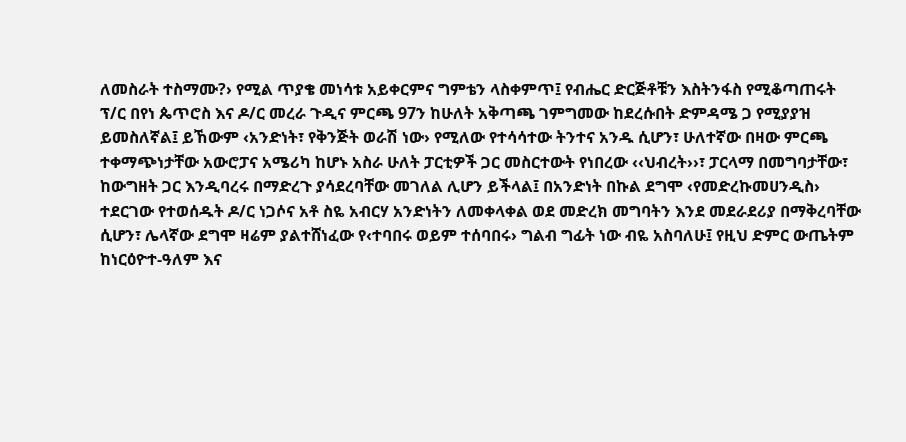ለመስራት ተስማሙ?› የሚል ጥያቄ መነሳቱ አይቀርምና ግምቴን ላስቀምጥ፤ የብሔር ድርጅቶቹን እስትንፋስ የሚቆጣጠሩት ፕ/ር በየነ ጴጥሮስ እና ዶ/ር መረራ ጉዲና ምርጫ 97ን ከሁለት አቅጣጫ ገምግመው ከደረሱበት ድምዳሜ ጋ የሚያያዝ ይመስለኛል፤ ይኸውም ‹አንድነት፣ የቅንጅት ወራሽ ነው› የሚለው የተሳሳተው ትንተና አንዱ ሲሆን፣ ሁለተኛው በዛው ምርጫ ተቀማጭነታቸው አውሮፓና አሜሪካ ከሆኑ አስራ ሁለት ፓርቲዎች ጋር መስርተውት የነበረው ‹‹ህብረት››፣ ፓርላማ በመግባታቸው፣ ከውግዘት ጋር እንዲባረሩ በማድረጉ ያሳደረባቸው መገለል ሊሆን ይችላል፤ በአንድነት በኩል ደግሞ ‹የመድረኩመሀንዲስ› ተደርገው የተወሰዱት ዶ/ር ነጋሶና አቶ ስዬ አብርሃ አንድነትን ለመቀላቀል ወደ መድረክ መግባትን እንደ መደራደሪያ በማቅረባቸው ሲሆን፣ ሌላኛው ደግሞ ዛሬም ያልተሸነፈው የ‹ተባበሩ ወይም ተሰባበሩ› ግልብ ግፊት ነው ብዬ አስባለሁ፤ የዚህ ድምር ውጤትም ከነርዕዮተ-ዓለም እና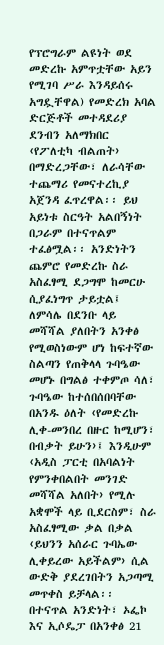የፕሮግራም ልዩነት ወደ መድረኩ አምጥቷቸው አይን የሚገባ ሥራ እንዳይሰሩ አግዷቸዋል) የመድረክ አባል ድርጅቶች መተዳደሪያ ደንብን አለማክበር ‹የፖለቲካ ብልጠት› በማድረጋቸው፣ ለራሳቸው ተጨማሪ የመናተረኪያ አጀንዳ ፈጥረዋል፡፡ ይህ አይነቱ ስርዓት አልበኝነት በጋራም በተናጥልም ተፈፅሟል፡፡ አንድነትን ጨምሮ የመድረኩ ስራ አስፈፃሚ ደጋግሞ ከመርሁ ሲያፈነግጥ ታይቷል፤ ለምሳሌ በደንቡ ላይ መሻሻል ያለበትን አንቀፅ የሚወስነውም ሆነ ከፍተኛው ስልጣን የጠቅላላ ጉባዔው መሆኑ በግልፅ ተቀምጦ ሳለ፣ ጉባዔው ከተሰበሰበባቸው በአንዱ ዕለት ‹የመድረኩ ሊቀ-መንበረ በዙር ከሚሆን፣ በብቃት ይሁን›፤ እንዲሁም ‹አዲስ ፓርቲ በአባልነት የምንቀበልበት መንገድ መሻሻል አለበት› የሚሉ አቋሞች ላይ ቢደርስም፣ ስራ አስፈፃሚው ቃል በቃል ‹ይህንን አሰራር ጉባኤው ሊቀይረው አይችልም› ሲል ውድቅ ያደረገበትን አጋጣሚ መጥቀስ ይቻላል፡፡ በተናጥል አንድነት፣ ኦፌኮ እና ኢሶዴፓ በአንቀፅ 21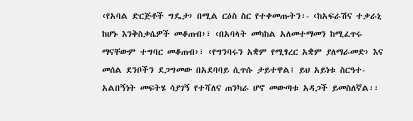‹የአባል ድርጅቶች ግዴታ› በሚል ርዕስ ስር የተቀመጡትን፡- ‹ከአፍራሽና ተቃራኒ ከሆኑ እንቅስቃሴዎች መቆጠብ›፣ ‹በአባላት መካከል አለመተማመን ከሚፈጥሩ ማናቸውም ተግባር መቆጠብ›፣ ‹የግንባሩን አቋም የሚፃረር አቋም ያለማራመድ› እና መሰል ደንቦችን ደጋግመው በአደባባይ ሲጥሱ ታይተዋል፤ ይህ አይነቱ ስርዓተ-አልበኝነት መፍትሄ ሳያገኝ የተሻለና ጠንካራ ሆኖ መውጣቱ አዳጋች ይመስለኛል፡፡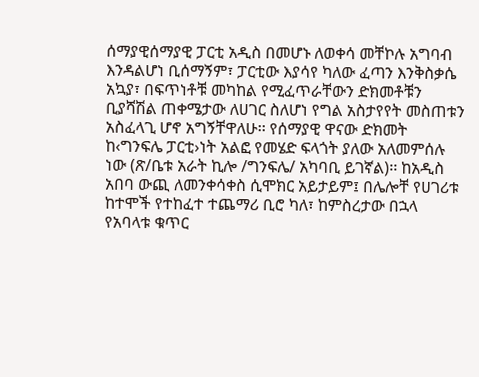ሰማያዊሰማያዊ ፓርቲ አዲስ በመሆኑ ለወቀሳ መቸኮሉ አግባብ እንዳልሆነ ቢሰማኝም፣ ፓርቲው እያሳየ ካለው ፈጣን እንቅስቃሴ አኳያ፣ በፍጥነቶቹ መካከል የሚፈጥራቸውን ድክመቶቹን ቢያሻሽል ጠቀሜታው ለሀገር ስለሆነ የግል አስታየየት መስጠቱን አስፈላጊ ሆኖ አግኝቸዋለሁ፡፡ የሰማያዊ ዋናው ድክመት ከ‹ግንፍሌ ፓርቲ›ነት አልፎ የመሄድ ፍላጎት ያለው አለመምሰሉ ነው (ጽ/ቤቱ አራት ኪሎ /ግንፍሌ/ አካባቢ ይገኛል)፡፡ ከአዲስ አበባ ውጪ ለመንቀሳቀስ ሲሞክር አይታይም፤ በሌሎቸ የሀገሪቱ ከተሞች የተከፈተ ተጨማሪ ቢሮ ካለ፣ ከምስረታው በኋላ የአባላቱ ቁጥር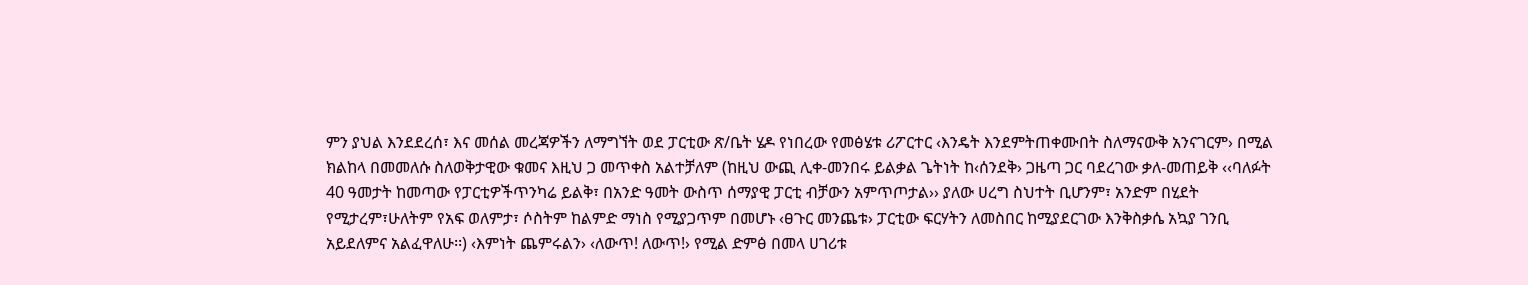ምን ያህል እንደደረሰ፣ እና መሰል መረጃዎችን ለማግኘት ወደ ፓርቲው ጽ/ቤት ሄዶ የነበረው የመፅሄቱ ሪፖርተር ‹እንዴት እንደምትጠቀሙበት ስለማናውቅ አንናገርም› በሚል ክልከላ በመመለሱ ስለወቅታዊው ቁመና እዚህ ጋ መጥቀስ አልተቻለም (ከዚህ ውጪ ሊቀ-መንበሩ ይልቃል ጌትነት ከ‹ሰንደቅ› ጋዜጣ ጋር ባደረገው ቃለ-መጠይቅ ‹‹ባለፉት 40 ዓመታት ከመጣው የፓርቲዎችጥንካሬ ይልቅ፣ በአንድ ዓመት ውስጥ ሰማያዊ ፓርቲ ብቻውን አምጥጦታል›› ያለው ሀረግ ስህተት ቢሆንም፣ አንድም በሂደት የሚታረም፣ሁለትም የአፍ ወለምታ፣ ሶስትም ከልምድ ማነስ የሚያጋጥም በመሆኑ ‹ፀጉር መንጨቱ› ፓርቲው ፍርሃትን ለመስበር ከሚያደርገው እንቅስቃሴ አኳያ ገንቢ አይደለምና አልፈዋለሁ፡፡) ‹እምነት ጨምሩልን› ‹ለውጥ! ለውጥ!› የሚል ድምፅ በመላ ሀገሪቱ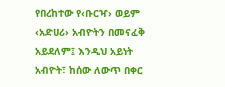የበረከተው የ‹ቡርዣ› ወይም ‹አድሀሪ› አብዮትን በመናፈቅ አይደለም፤ እንዲህ አይነት አብዮት፣ ከሰው ለውጥ በቀር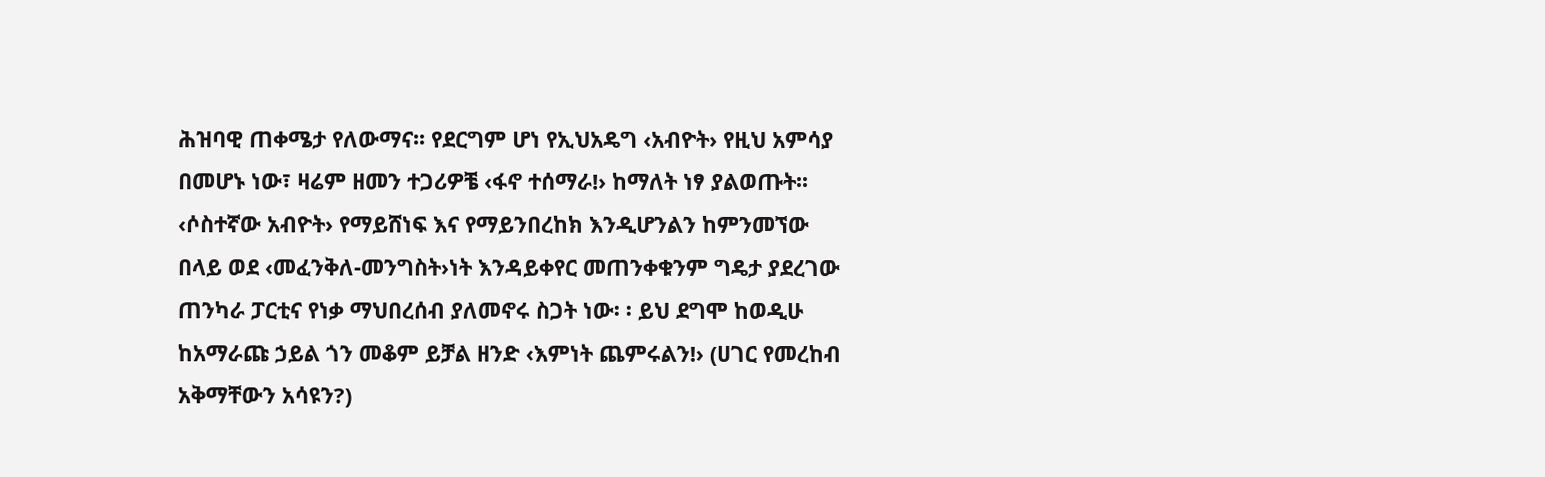ሕዝባዊ ጠቀሜታ የለውማና፡፡ የደርግም ሆነ የኢህአዴግ ‹አብዮት› የዚህ አምሳያ በመሆኑ ነው፣ ዛሬም ዘመን ተጋሪዎቼ ‹ፋኖ ተሰማራ!› ከማለት ነፃ ያልወጡት፡፡ ‹ሶስተኛው አብዮት› የማይሸነፍ እና የማይንበረከክ እንዲሆንልን ከምንመኘው በላይ ወደ ‹መፈንቅለ-መንግስት›ነት እንዳይቀየር መጠንቀቁንም ግዴታ ያደረገው ጠንካራ ፓርቲና የነቃ ማህበረሰብ ያለመኖሩ ስጋት ነው፡ ፡ ይህ ደግሞ ከወዲሁ ከአማራጩ ኃይል ጎን መቆም ይቻል ዘንድ ‹እምነት ጨምሩልን!› (ሀገር የመረከብ አቅማቸውን አሳዩን?)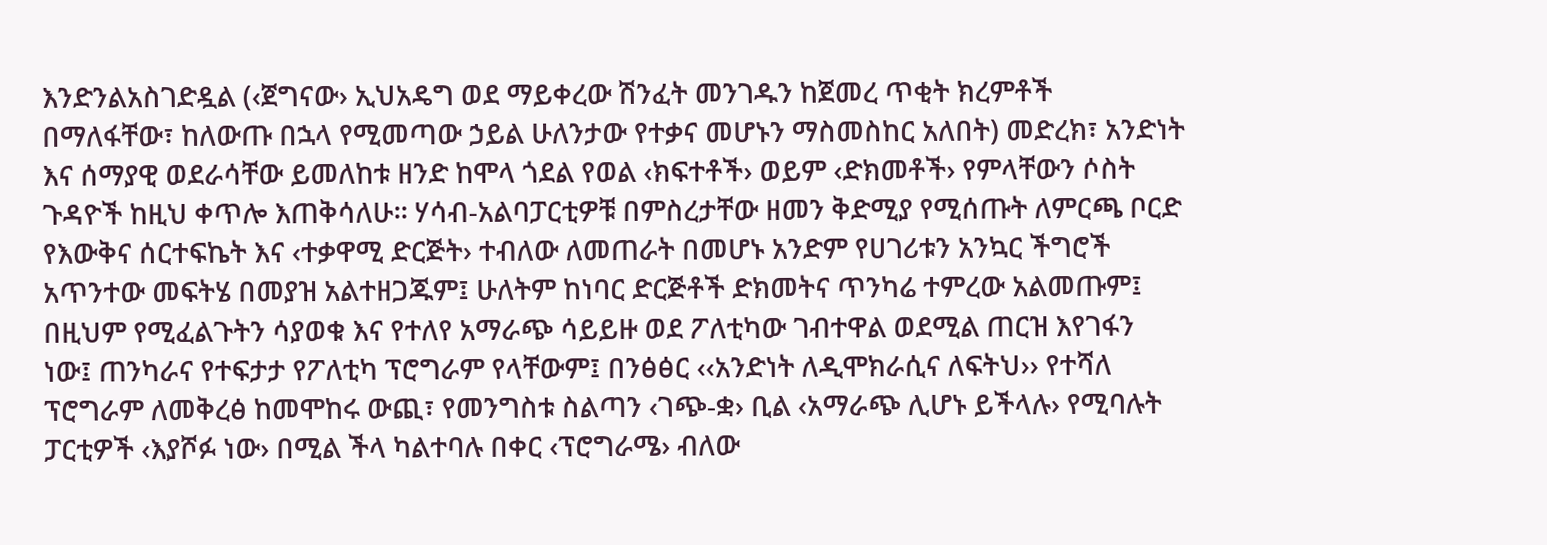እንድንልአስገድዷል (‹ጀግናው› ኢህአዴግ ወደ ማይቀረው ሽንፈት መንገዱን ከጀመረ ጥቂት ክረምቶች በማለፋቸው፣ ከለውጡ በኋላ የሚመጣው ኃይል ሁለንታው የተቃና መሆኑን ማስመስከር አለበት) መድረክ፣ አንድነት እና ሰማያዊ ወደራሳቸው ይመለከቱ ዘንድ ከሞላ ጎደል የወል ‹ክፍተቶች› ወይም ‹ድክመቶች› የምላቸውን ሶስት ጉዳዮች ከዚህ ቀጥሎ እጠቅሳለሁ፡፡ ሃሳብ-አልባፓርቲዎቹ በምስረታቸው ዘመን ቅድሚያ የሚሰጡት ለምርጫ ቦርድ የእውቅና ሰርተፍኬት እና ‹ተቃዋሚ ድርጅት› ተብለው ለመጠራት በመሆኑ አንድም የሀገሪቱን አንኳር ችግሮች አጥንተው መፍትሄ በመያዝ አልተዘጋጁም፤ ሁለትም ከነባር ድርጅቶች ድክመትና ጥንካሬ ተምረው አልመጡም፤ በዚህም የሚፈልጉትን ሳያወቁ እና የተለየ አማራጭ ሳይይዙ ወደ ፖለቲካው ገብተዋል ወደሚል ጠርዝ እየገፋን ነው፤ ጠንካራና የተፍታታ የፖለቲካ ፕሮግራም የላቸውም፤ በንፅፅር ‹‹አንድነት ለዲሞክራሲና ለፍትህ›› የተሻለ ፕሮግራም ለመቅረፅ ከመሞከሩ ውጪ፣ የመንግስቱ ስልጣን ‹ገጭ-ቋ› ቢል ‹አማራጭ ሊሆኑ ይችላሉ› የሚባሉት ፓርቲዎች ‹እያሾፉ ነው› በሚል ችላ ካልተባሉ በቀር ‹ፕሮግራሜ› ብለው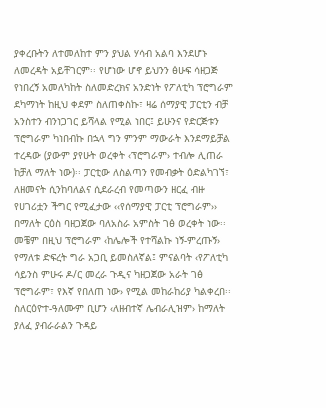ያቀረቡትን ለተመለከተ ምን ያህል ሃሳብ አልባ እንደሆኑ ለመረዳት አይቸገርም፡፡ የሆነው ሆኖ ይህንን ፅሁፍ ሳዘጋጅ የነበረኝ አመለካከት ስለመድረክና አንድነት የፖለቲካ ፕሮግራም ደካማነት ከዚህ ቀደም ስለጠቀስኩ፣ ዛሬ ሰማያዊ ፓርቲን ብቻ አንስተን ብንነጋገር ይሻላል የሚል ነበር፤ ይሁንና የድርጅቱን ፕሮግራም ካነበብኩ በኋላ ግን ምንም ማውራት እንደማይቻል ተረዳው (ያውም ያየሁት ወረቀት ‹ፕሮግራም› ተብሎ ሊጠራ ከቻለ ማለት ነው)፡፡ ፓርቲው ለስልጣን የመብቃት ዕድልካገኘ፣ ለዘመናት ሲንከባለልና ሲደራረብ የመጣውን ዘርፈ ብዙ የሀገሪቷን ችግር የሚፈታው ‹‹የሰማያዊ ፓርቲ ፕሮግራም›› በማለት ርዕስ ባዘጋጀው ባለአስራ አምስት ገፅ ወረቀት ነው፡፡ መቼም በዚህ ፕሮግራም ‹ከሌሎች የተሻልኩ ነኝ-ምረጡኝ› የማለቱ ድፍረት ግራ አጋቢ ይመስለኛል፤ ምናልባት ‹የፖለቲካ ሳይንስ ምሁሩ ዶ/ር መረራ ጉዲና ካዘጋጀው አራት ገፅ ፕሮግራም፣ የእኛ የበለጠ ነው› የሚል መከራከሪያ ካልቀረበ፡፡ ስለርዕዮተ-ዓለሙም ቢሆን ‹ለዘብተኛ ሌብራሊዝም› ከማለት ያለፈ ያብራራልን ጉዳይ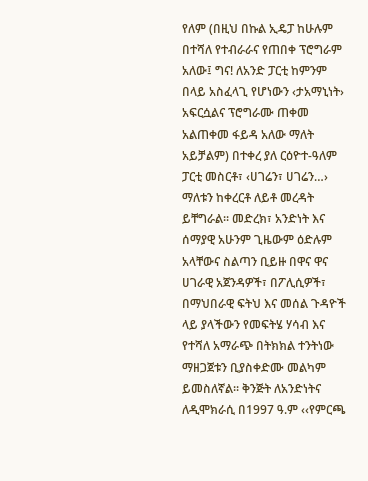የለም (በዚህ በኩል ኢዴፓ ከሁሉም በተሻለ የተብራራና የጠበቀ ፕሮግራም አለው፤ ግና! ለአንድ ፓርቲ ከምንም በላይ አስፈላጊ የሆነውን ‹ታአማኒነት› አፍርሷልና ፕሮግራሙ ጠቀመ አልጠቀመ ፋይዳ አለው ማለት አይቻልም) በተቀረ ያለ ርዕዮተ-ዓለም ፓርቲ መስርቶ፣ ‹ሀገሬን፣ ሀገሬን…› ማለቱን ከቀረርቶ ለይቶ መረዳት ይቸግራል፡፡ መድረክ፣ አንድነት እና ሰማያዊ አሁንም ጊዜውም ዕድሉም አላቸውና ስልጣን ቢይዙ በዋና ዋና ሀገራዊ አጀንዳዎች፣ በፖሊሲዎች፣ በማህበራዊ ፍትህ እና መሰል ጉዳዮች ላይ ያላችውን የመፍትሄ ሃሳብ እና የተሻለ አማራጭ በትክክል ተንትነው ማዘጋጀቱን ቢያስቀድሙ መልካም ይመስለኛል፡፡ ቅንጅት ለአንድነትና ለዲሞክራሲ በ1997 ዓ.ም ‹‹የምርጫ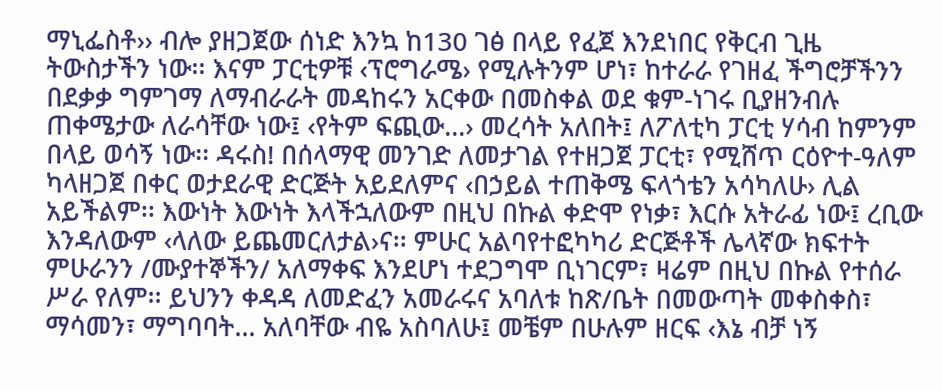ማኒፌስቶ›› ብሎ ያዘጋጀው ሰነድ እንኳ ከ130 ገፅ በላይ የፈጀ እንደነበር የቅርብ ጊዜ ትውስታችን ነው፡፡ እናም ፓርቲዎቹ ‹ፕሮግራሜ› የሚሉትንም ሆነ፣ ከተራራ የገዘፈ ችግሮቻችንን በደቃቃ ግምገማ ለማብራራት መዳከሩን አርቀው በመስቀል ወደ ቁም-ነገሩ ቢያዘንብሉ ጠቀሜታው ለራሳቸው ነው፤ ‹የትም ፍጪው…› መረሳት አለበት፤ ለፖለቲካ ፓርቲ ሃሳብ ከምንም በላይ ወሳኝ ነው፡፡ ዳሩስ! በሰላማዊ መንገድ ለመታገል የተዘጋጀ ፓርቲ፣ የሚሸጥ ርዕዮተ-ዓለም ካላዘጋጀ በቀር ወታደራዊ ድርጅት አይደለምና ‹በኃይል ተጠቅሜ ፍላጎቴን አሳካለሁ› ሊል አይችልም፡፡ እውነት እውነት እላችኋለውም በዚህ በኩል ቀድሞ የነቃ፣ እርሱ አትራፊ ነው፤ ረቢው እንዳለውም ‹ላለው ይጨመርለታል›ና፡፡ ምሁር አልባየተፎካካሪ ድርጅቶች ሌላኛው ክፍተት ምሁራንን /ሙያተኞችን/ አለማቀፍ እንደሆነ ተደጋግሞ ቢነገርም፣ ዛሬም በዚህ በኩል የተሰራ ሥራ የለም፡፡ ይህንን ቀዳዳ ለመድፈን አመራሩና አባለቱ ከጽ/ቤት በመውጣት መቀስቀስ፣ ማሳመን፣ ማግባባት… አለባቸው ብዬ አስባለሁ፤ መቼም በሁሉም ዘርፍ ‹እኔ ብቻ ነኝ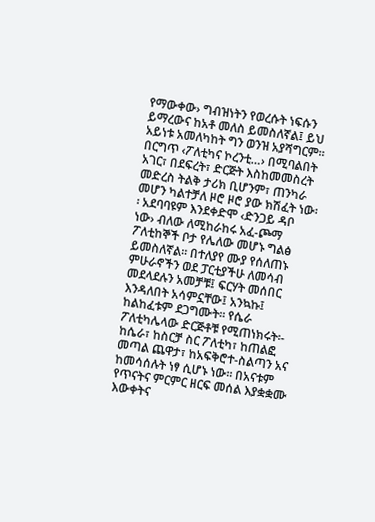የማውቀው› ግብዝነትን የወረሱት ነፍሱን ይማረውና ከአቶ መለስ ይመስለኛል፤ ይህ አይነቱ አመለካከት ግን ወንዝ አያሻግርም፡፡ በርግጥ ‹ፖለቲካና ኮረንቲ…› በሚባልበት አገር፣ በደፍረት፣ ድርጅት እስከመመስረት መድረስ ትልቅ ታሪክ ቢሆንም፣ ጠንካራ መሆን ካልተቻለ ዞሮ ዞሮ ያው ክሽፈት ነው፡፡ አደባባዩም እንደቀድሞ ‹ድንጋይ ዳቦ ነው› ብለው ለሚከራከሩ አፈ-ጮማ ፖለቲከኞች ቦታ የሌለው መሆኑ ግልፅ ይመስለኛል፡፡ በተለያየ ሙያ የሰለጠኑ ምሁራኖችን ወደ ፓርቲያችሁ ለመሳብ መደላደሉን አመቻቹ፤ ፍርሃት መሰበር እንዳለበት አሳምኗቸው፤ አንኳኩ፤ ከልከፈቱም ደጋግሙት፡፡ የሴራ ፖለቲካሌላው ድርጅቶቹ የሚጠነክሩት፡- ከሴራ፣ ከስርቻ ስር ፖለቲካ፣ ከጠልፎ መጣል ጨዋታ፣ ከአፍቅሮተ-ስልጣን አና ከመሳሰሉት ነፃ ሲሆኑ ነው፡፡ በአናቱም የጥናትና ምርምር ዘርፍ መሰል እያቋቋሙ እውቀትና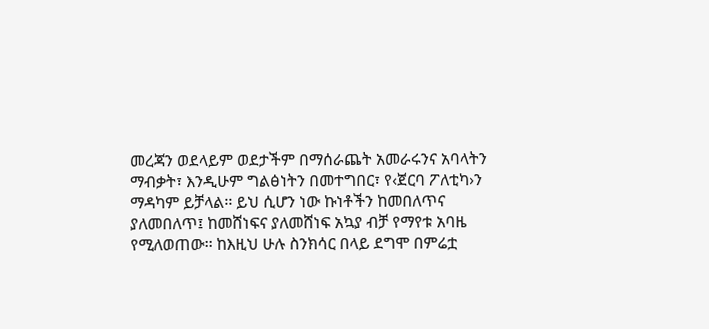መረጃን ወደላይም ወደታችም በማሰራጨት አመራሩንና አባላትን ማብቃት፣ እንዲሁም ግልፅነትን በመተግበር፣ የ‹ጀርባ ፖለቲካ›ን ማዳካም ይቻላል፡፡ ይህ ሲሆን ነው ኩነቶችን ከመበለጥና ያለመበለጥ፤ ከመሸነፍና ያለመሸነፍ አኳያ ብቻ የማየቱ አባዜ የሚለወጠው፡፡ ከእዚህ ሁሉ ስንክሳር በላይ ደግሞ በምሬቷ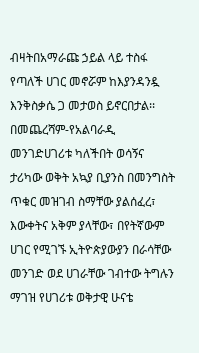ብዛትበአማራጩ ኃይል ላይ ተስፋ የጣለች ሀገር መኖሯም ከእያንዳንዷ እንቅስቃሴ ጋ መታወስ ይኖርበታል፡፡ በመጨረሻም-የአልባራዲ መንገድሀገሪቱ ካለችበት ወሳኝና ታሪካው ወቅት አኳያ ቢያንስ በመንግስት ጥቁር መዝገብ ስማቸው ያልሰፈረ፣ እውቀትና አቅም ያላቸው፣ በየትኛውም ሀገር የሚገኙ ኢትዮጵያውያን በራሳቸው መንገድ ወደ ሀገራቸው ገብተው ትግሉን ማገዝ የሀገሪቱ ወቅታዊ ሁናቴ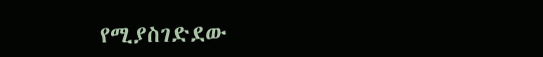የሚያስገድደው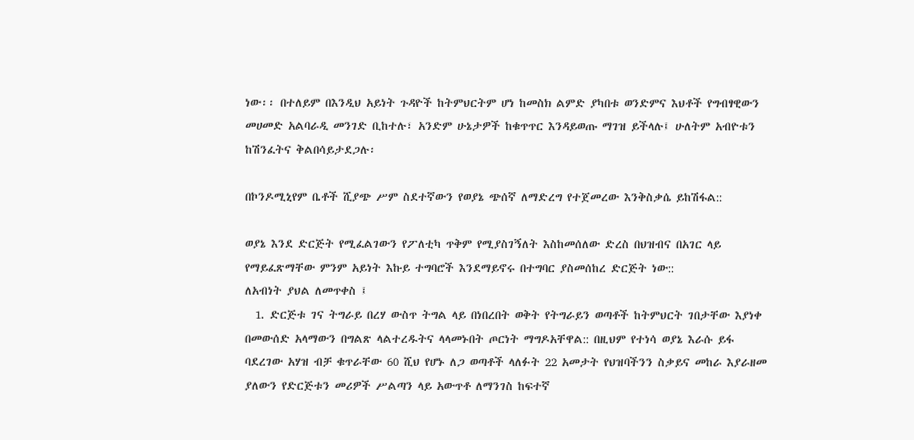ነው፡፡ በተለይም በእንዲህ አይነት ጉዳዮች ከትምህርትም ሆነ ከመስክ ልምድ ያካበቱ ወንድምና እህቶች የግብፃዊውን መሀመድ አልባራዲ መንገድ ቢከተሉ፣ አንድም ሁኔታዎች ከቁጥጥር እንዳይወጡ ማገዝ ይችላሉ፤ ሁለትም አብዮቱን ከሽንፈትና ቅልበሳይታደጋሉ፡

በኮንዶሚኒየም ቤቶች ሺያጭ ሥም ስደተኛውን የወያኔ ጭሰኛ ለማድረግ የተጀመረው እንቅስቃሴ ይከሽፋል::

ወያኔ እንደ ድርጅት የሚፈልገውን የፖለቲካ ጥቅም የሚያስገኝለት እስከመሰለው ድረስ በህዝብና በአገር ላይ የማይፈጽማቸው ምንም አይነት እኩይ ተግባሮች እንደማይኖሩ በተግባር ያስመሰከረ ድርጅት ነው::
ለአብነት ያህል ለመጥቀስ ፤
  1. ድርጅቱ ገና ትግራይ በረሃ ውስጥ ትግል ላይ በነበረበት ወቅት የትግራይን ወጣቶች ከትምህርት ገበታቸው እያነቀ በመውሰድ አላማውን በግልጽ ላልተረዱትና ላላመኑበት ጦርነት ማግዶአቸዋል:: በዚህም የተነሳ ወያኔ እራሱ ይፋ ባደረገው አሃዝ ብቻ ቁጥራቸው 60 ሺህ የሆኑ ለጋ ወጣቶች ላለፉት 22 አመታት የህዝባችንን ስቃይና መከራ እያራዘመ ያለውን የድርጅቱን መሪዎች ሥልጣን ላይ አውጥቶ ለማንገስ ከፍተኛ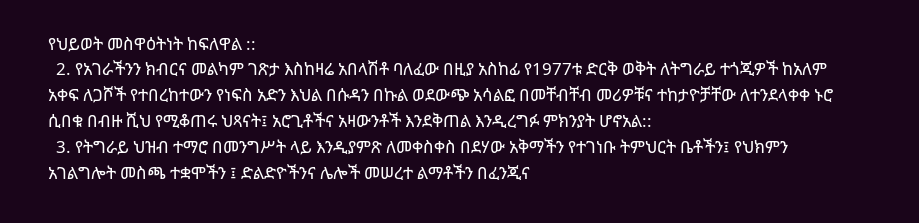የህይወት መስዋዕትነት ከፍለዋል ::
  2. የአገራችንን ክብርና መልካም ገጽታ እስከዛሬ አበላሽቶ ባለፈው በዚያ አስከፊ የ1977ቱ ድርቅ ወቅት ለትግራይ ተጎጂዎች ከአለም አቀፍ ለጋሾች የተበረከተውን የነፍስ አድን እህል በሱዳን በኩል ወደውጭ አሳልፎ በመቸብቸብ መሪዎቹና ተከታዮቻቸው ለተንደላቀቀ ኑሮ ሲበቁ በብዙ ሺህ የሚቆጠሩ ህጻናት፤ አሮጊቶችና አዛውንቶች እንደቅጠል እንዲረግፉ ምክንያት ሆኖአል::
  3. የትግራይ ህዝብ ተማሮ በመንግሥት ላይ እንዲያምጽ ለመቀስቀስ በደሃው አቅማችን የተገነቡ ትምህርት ቤቶችን፤ የህክምን አገልግሎት መስጫ ተቋሞችን ፤ ድልድዮችንና ሌሎች መሠረተ ልማቶችን በፈንጂና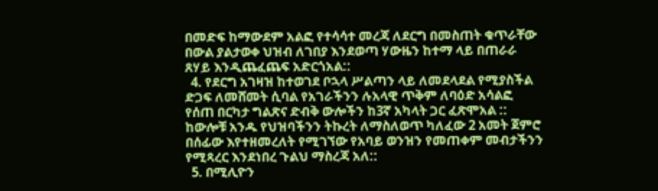በመድፍ ከማውደም አልፎ የተሳሳተ መረጃ ለደርግ በመስጠት ቁጥራቸው በውል ያልታወቀ ህዝብ ለገበያ እንደወጣ ሃውዜን ከተማ ላይ በጠራራ ጸሃይ እንዲጨፈጨፍ አድርጎአል::
  4. የደርግ አገዛዝ ከተወገደ ቦኋላ ሥልጣን ላይ ለመደላደል የሚያስችል ድጋፍ ለመሸመት ሲባል የአገራችንን ሉአላዊ ጥቅም ለባዕድ አሳልፎ የሰጠ በርካታ ግልጽና ድብቅ ውሎችን ከ3ኛ አካላት ጋር ፈጽሞአል :: ከውሎቹ አንዱ የህዝባችንን ትኩረት ለማስለወጥ ካለፈው 2 አመት ጀምሮ በሰፊው እየተዘመረለት የሚገኘው የአባይ ወንዝን የመጠቀም መብታችንን የሚጻረር እንደነበረ ጉልህ ማስረጃ አለ::
  5. በሚሊዮን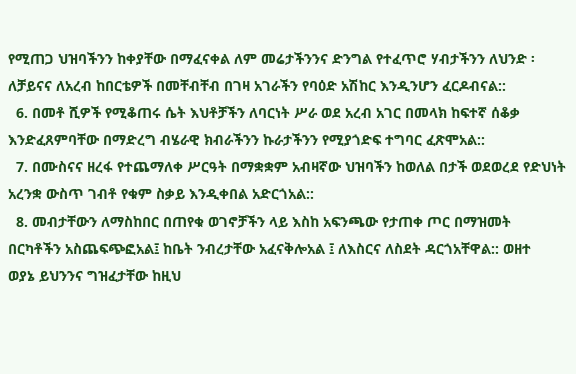የሚጠጋ ህዝባችንን ከቀያቸው በማፈናቀል ለም መሬታችንንና ድንግል የተፈጥሮ ሃብታችንን ለህንድ ፡ ለቻይናና ለአረብ ከበርቴዎች በመቸብቸብ በገዛ አገራችን የባዕድ አሽከር እንዲንሆን ፈርዶብናል::
  6. በመቶ ሺዎች የሚቆጠሩ ሴት እህቶቻችን ለባርነት ሥራ ወደ አረብ አገር በመላክ ከፍተኛ ሰቆቃ እንድፈጸምባቸው በማድረግ ብሄራዊ ክብራችንን ኩራታችንን የሚያጎድፍ ተግባር ፈጽሞአል::
  7. በሙስናና ዘረፋ የተጨማለቀ ሥርዓት በማቋቋም አብዛኛው ህዝባችን ከወለል በታች ወደወረደ የድህነት አረንቋ ውስጥ ገብቶ የቁም ስቃይ እንዲቀበል አድርጎአል::
  8. መብታቸውን ለማስከበር በጠየቁ ወገኖቻችን ላይ እስከ አፍንጫው የታጠቀ ጦር በማዝመት በርካቶችን አስጨፍጭፎአል፤ ከቤት ንብረታቸው አፈናቅሎአል ፤ ለእስርና ለስደት ዳርጎአቸዋል:: ወዘተ
ወያኔ ይህንንና ግዝፈታቸው ከዚህ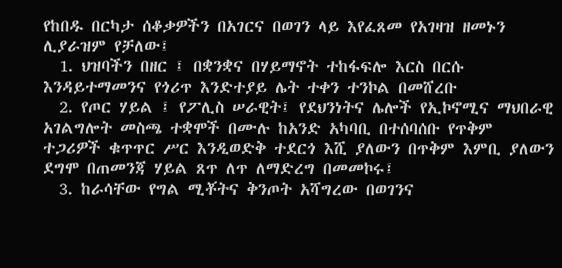የከበዱ በርካታ ሰቆቃዎችን በአገርና በወገን ላይ እየፈጸመ የአገዛዝ ዘመኑን ሊያራዝም የቻለው፤
  1. ህዝባችን በዘር ፤ በቋንቋና በሃይማኖት ተከፋፍሎ እርስ በርሱ እንዳይተማመንና የጎሪጥ እንድተያይ ሌት ተቀን ተንኮል በመሸረቡ
  2. የጦር ሃይል ፤ የፖሊስ ሠራዊት፤ የደህንነትና ሌሎች የኢኮኖሚና ማህበራዊ አገልግሎት መስጫ ተቋሞች በሙሉ ከአንድ አካባቢ በተሰባሰቡ የጥቅም ተጋሪዎች ቁጥጥር ሥር እንዲወድቅ ተደርጎ እሺ ያለውን በጥቅም እምቢ ያለውን ደግሞ በጠመንጃ ሃይል ጸጥ ለጥ ለማድረግ በመመኮሩ፤
  3. ከራሳቸው የግል ሚቾትና ቅንጦት አሻግረው በወገንና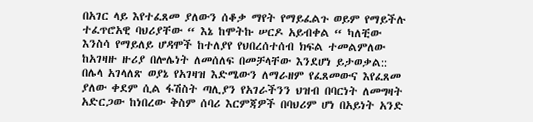በአገር ላይ እየተፈጸመ ያለውን ሰቆቃ ማየት የማይፈልጉ ወይም የማይችሉ ተፈጥሮአዊ ባህሪያቸው “ እኔ ከሞትኩ ሠርዶ አይብቀል “ ካለቺው እንስሳ የማይለይ ሆዳሞች ከተለያየ የህበረሰተሰብ ክፍል ተመልምለው ከአገዛዙ ዙሪያ በሎሌነት ለመሰለፍ በመቻላቸው እንደሆነ ይታወቃል::
በሌላ አገላለጽ ወያኔ የአገዛዝ እድሜውን ለማራዘም የፈጸመውና እየፈጸመ ያለው ቀደም ሲል ፋሽስት ጣሊያን የአገራችንን ህዝብ በባርነት ለመግዛት አድርጋው ከነበረው ቅስም ሰባሪ እርምጃዎች በባህሪም ሆነ በአይነት አንድ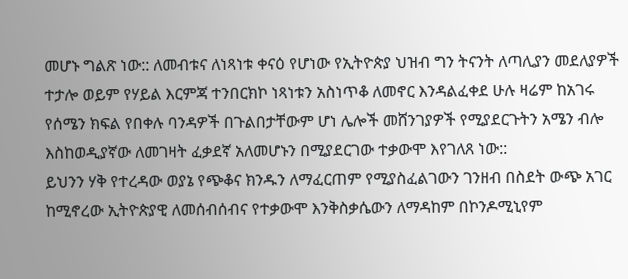መሆኑ ግልጽ ነው:: ለመብቱና ለነጻነቱ ቀናዕ የሆነው የኢትዮጵያ ህዝብ ግን ትናንት ለጣሊያን መደለያዎች ተታሎ ወይም የሃይል እርምጃ ተንበርክኮ ነጻነቱን አስነጥቆ ለመኖር እንዳልፈቀደ ሁሉ ዛሬም ከአገሩ የሰሜን ክፍል የበቀሉ ባንዳዎች በጉልበታቸውም ሆነ ሌሎች መሸንገያዎች የሚያደርጉትን አሜን ብሎ እስከወዲያኛው ለመገዛት ፈቃደኛ አለመሆኑን በሚያደርገው ተቃውሞ እየገለጸ ነው::
ይህንን ሃቅ የተረዳው ወያኔ የጭቆና ክንዱን ለማፈርጠም የሚያስፈልገውን ገንዘብ በስደት ውጭ አገር ከሚኖረው ኢትዮጵያዊ ለመሰብሰብና የተቃውሞ እንቅስቃሴውን ለማዳከም በኮንዶሚኒየም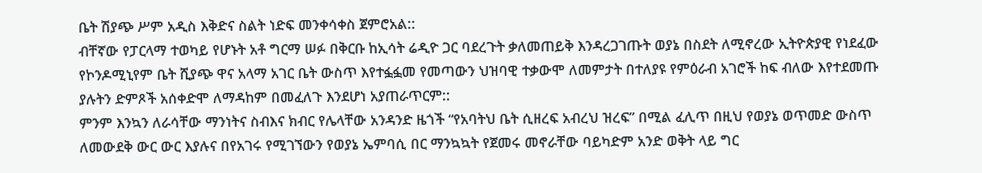ቤት ሽያጭ ሥም አዲስ እቅድና ስልት ነድፍ መንቀሳቀስ ጀምሮአል::
ብቸኛው የፓርላማ ተወካይ የሆኑት አቶ ግርማ ሠፉ በቅርቡ ከኢሳት ሬዲዮ ጋር ባደረጉት ቃለመጠይቅ እንዳረጋገጡት ወያኔ በስደት ለሚኖረው ኢትዮጵያዊ የነደፈው የኮንዶሚኒየም ቤት ሺያጭ ዋና አላማ አገር ቤት ውስጥ እየተፏፏመ የመጣውን ህዝባዊ ተቃውሞ ለመምታት በተለያዩ የምዕራብ አገሮች ከፍ ብለው እየተደመጡ ያሉትን ድምጾች አሰቀድሞ ለማዳከም በመፈለጉ እንደሆነ አያጠራጥርም::
ምንም እንኳን ለራሳቸው ማንነትና ስብእና ክብር የሌላቸው አንዳንድ ዜጎች “የአባትህ ቤት ሲዘረፍ አብረህ ዝረፍ” በሚል ፈሊጥ በዚህ የወያኔ ወጥመድ ውስጥ ለመውደቅ ውር ውር እያሉና በየአገሩ የሚገኘውን የወያኔ ኤምባሲ በር ማንኳኳት የጀመሩ መኖራቸው ባይካድም አንድ ወቅት ላይ ግር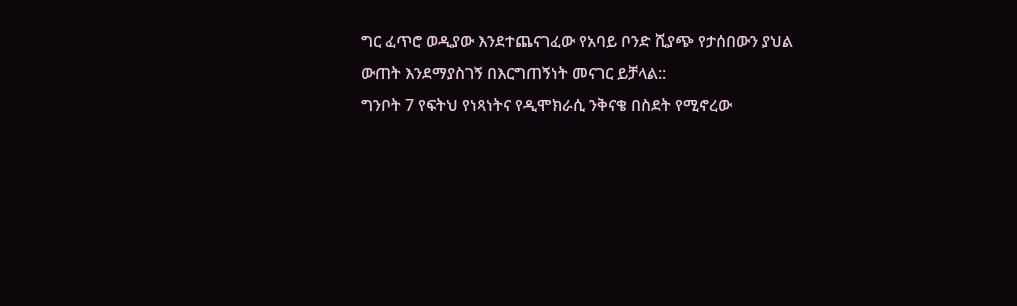ግር ፈጥሮ ወዲያው እንደተጨናገፈው የአባይ ቦንድ ሺያጭ የታሰበውን ያህል ውጠት እንደማያስገኝ በእርግጠኝነት መናገር ይቻላል::
ግንቦት 7 የፍትህ የነጻነትና የዲሞክራሲ ንቅናቄ በስደት የሚኖረው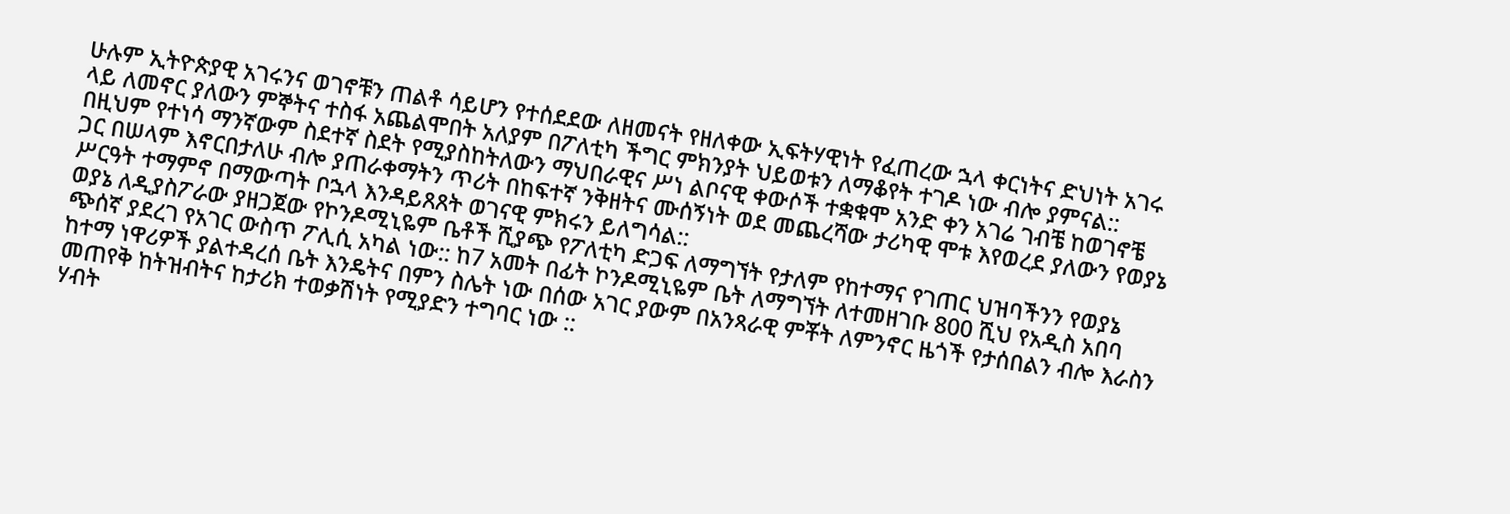ሁሉም ኢትዮጵያዊ አገሩንና ወገኖቹን ጠልቶ ሳይሆን የተሰደደው ለዘመናት የዘለቀው ኢፍትሃዊነት የፈጠረው ኋላ ቀርነትና ድህነት አገሩ ላይ ለመኖር ያለውን ምኞትና ተስፋ አጨልሞበት አለያም በፖለቲካ ችግር ምክንያት ህይወቱን ለማቆየት ተገዶ ነው ብሎ ያምናል::
በዚህም የተነሳ ማንኛውም ስደተኛ ስደት የሚያስከትለውን ማህበራዊና ሥነ ልቦናዊ ቀውሶች ተቋቁሞ አንድ ቀን አገሬ ገብቼ ከወገኖቼ ጋር በሠላም እኖርበታለሁ ብሎ ያጠራቀማትን ጥሪት በከፍተኛ ንቅዘትና ሙሰኝነት ወደ መጨረሻው ታሪካዊ ሞቱ እየወረደ ያለውን የወያኔ ሥርዓት ተማምኖ በማውጣት ቦኋላ እንዳይጸጸት ወገናዊ ምክሩን ይለግሳል::
ወያኔ ለዲያስፖራው ያዘጋጀው የኮንዶሚኒዬም ቤቶች ሺያጭ የፖለቲካ ድጋፍ ለማግኘት የታለም የከተማና የገጠር ህዝባችንን የወያኔ ጭሰኛ ያደረገ የአገር ውስጥ ፖሊሲ አካል ነው:: ከ7 አመት በፊት ኮንዶሚኒዬም ቤት ለማግኘት ለተመዘገቡ 800 ሺህ የአዲስ አበባ ከተማ ነዋሪዎች ያልተዳረሰ ቤት እንዴትና በምን ስሌት ነው በሰው አገር ያውም በአንጻራዊ ምቾት ለምንኖር ዜጎች የታሰበልን ብሎ እራስን መጠየቅ ከትዝብትና ከታሪክ ተወቃሽነት የሚያድን ተግባር ነው ::
ሃብት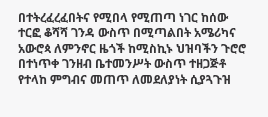በተትረፈረፈበትና የሚበላ የሚጠጣ ነገር ከሰው ተርፎ ቆሻሻ ገንዳ ውስጥ በሚጣልበት አሜሪካና አውሮጳ ለምንኖር ዜጎች ከሚስኪኑ ህዝባችን ጉሮሮ በተነጥቀ ገንዘብ ቤተመንሥት ውስጥ ተዘጋጅቶ የተላከ ምግብና መጠጥ ለመደለያነት ሲያጓጉዝ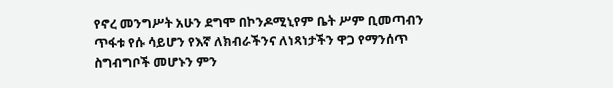የኖረ መንግሥት አሁን ደግሞ በኮንዶሚኒየም ቤት ሥም ቢመጣብን ጥፋቱ የሱ ሳይሆን የእኛ ለክብራችንና ለነጻነታችን ዋጋ የማንሰጥ ስግብግቦች መሆኑን ምን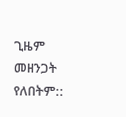ጊዜም መዘንጋት የለበትም::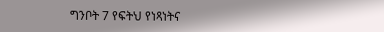ግንቦት 7 የፍትህ የነጻነትና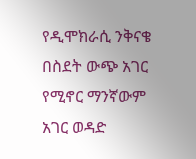የዲሞክራሲ ንቅናቄ በስደት ውጭ አገር የሚኖር ማንኛውም አገር ወዳድ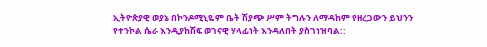ኢትዮጵያዊ ወያኔ በኮንዶሚኒዬም ቤት ሽያጭ ሥም ትግሉን ለማዳከም የዘረጋውን ይህንን የተንኮል ሴራ እንዲያከሽፍ ወገናዊ ሃላፊነት እንዳለበት ያስገነዝባል::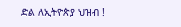ድል ለኢትዮጵያ ህዝብ !